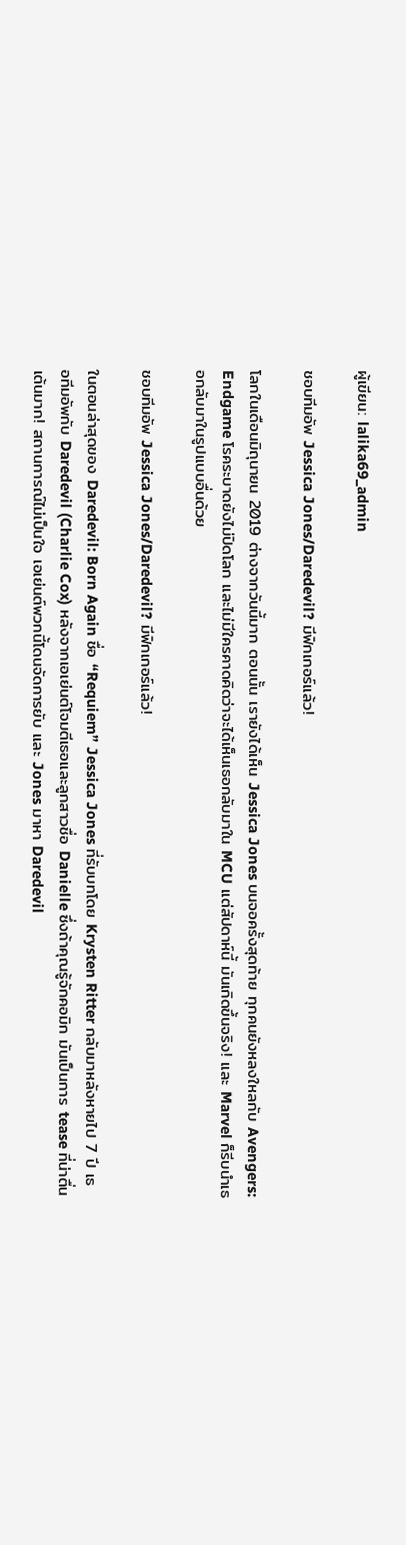ผู้เขียน: lalika69_admin

ชอบทีมอัพ Jessica Jones/Daredevil? มีฟิกเกอร์แล้ว!

โลกในเดือนมิถุนายน 2019 ต่างจากวันนี้มาก ตอนนั้น เรายังได้เห็น Jessica Jones บนจอครั้งสุดท้าย ทุกคนยังหลงใหลกับ Avengers: Endgame โรคระบาดยังไม่ปิดโลก และไม่มีใครคาดคิดว่าจะได้เห็นเธอกลับมาใน MCU แต่สัปดาห์นี้ มันเกิดขึ้นจริง! และ Marvel ก็รีบนำเธอกลับมาในรูปแบบอื่นด้วย

ชอบทีมอัพ Jessica Jones/Daredevil? มีฟิกเกอร์แล้ว!

ในตอนล่าสุดของ Daredevil: Born Again ชื่อ “Requiem” Jessica Jones ที่รับบทโดย Krysten Ritter กลับมาหลังหายไป 7 ปี เธอทีมอัพกับ Daredevil (Charlie Cox) หลังจากเอเย่นต์โจมตีเธอและลูกสาวชื่อ Danielle ซึ่งถ้าคุณรู้จักคอมิก มันเป็นการ tease ที่น่าตื่นเต้นมาก! สถานการณ์ไม่เป็นใจ เอเย่นต์พวกนี้โดนจัดการยับ และ Jones มาหา Daredevil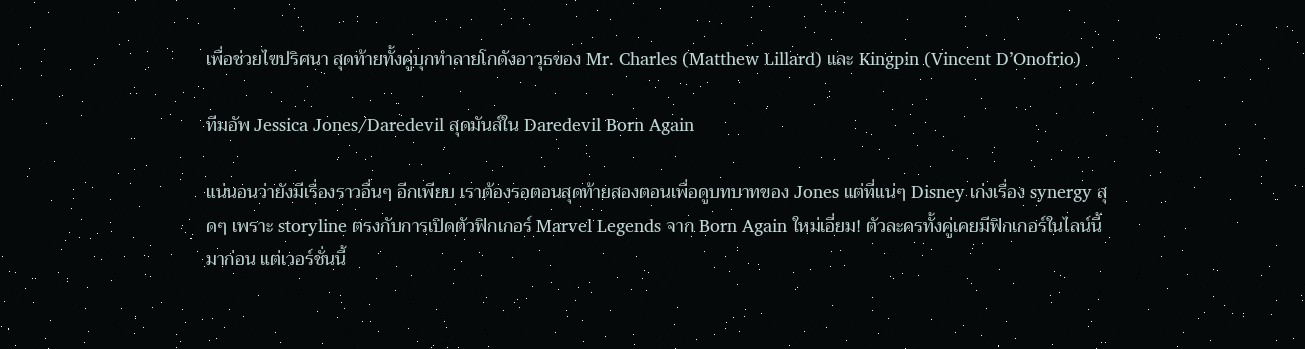เพื่อช่วยไขปริศนา สุดท้ายทั้งคู่บุกทำลายโกดังอาวุธของ Mr. Charles (Matthew Lillard) และ Kingpin (Vincent D’Onofrio)

ทีมอัพ Jessica Jones/Daredevil สุดมันส์ใน Daredevil Born Again

แน่นอนว่ายังมีเรื่องราวอื่นๆ อีกเพียบ เราต้องรอตอนสุดท้ายสองตอนเพื่อดูบทบาทของ Jones แต่ที่แน่ๆ Disney เก่งเรื่อง synergy สุดๆ เพราะ storyline ตรงกับการเปิดตัวฟิกเกอร์ Marvel Legends จาก Born Again ใหม่เอี่ยม! ตัวละครทั้งคู่เคยมีฟิกเกอร์ในไลน์นี้มาก่อน แต่เวอร์ชั่นนี้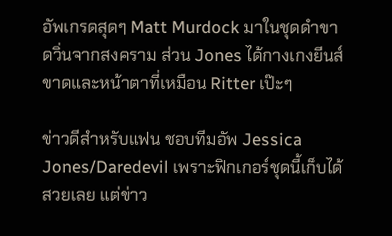อัพเกรดสุดๆ Matt Murdock มาในชุดดำขาดวิ่นจากสงคราม ส่วน Jones ได้กางเกงยีนส์ขาดและหน้าตาที่เหมือน Ritter เป๊ะๆ

ข่าวดีสำหรับแฟน ชอบทีมอัพ Jessica Jones/Daredevil เพราะฟิกเกอร์ชุดนี้เก็บได้สวยเลย แต่ข่าว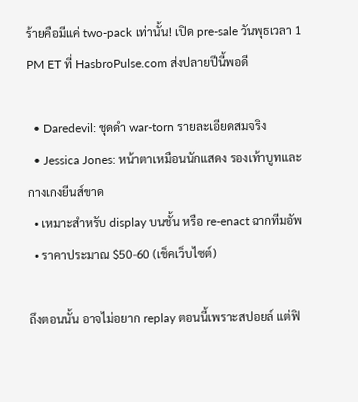ร้ายคือมีแค่ two-pack เท่านั้น! เปิด pre-sale วันพุธเวลา 1 PM ET ที่ HasbroPulse.com ส่งปลายปีนี้พอดี

  • Daredevil: ชุดดำ war-torn รายละเอียดสมจริง
  • Jessica Jones: หน้าตาเหมือนนักแสดง รองเท้าบูทและกางเกงยีนส์ขาด
  • เหมาะสำหรับ display บนชั้น หรือ re-enact ฉากทีมอัพ
  • ราคาประมาณ $50-60 (เช็คเว็บไซต์)

ถึงตอนนั้น อาจไม่อยาก replay ตอนนี้เพราะสปอยล์ แต่ฟิ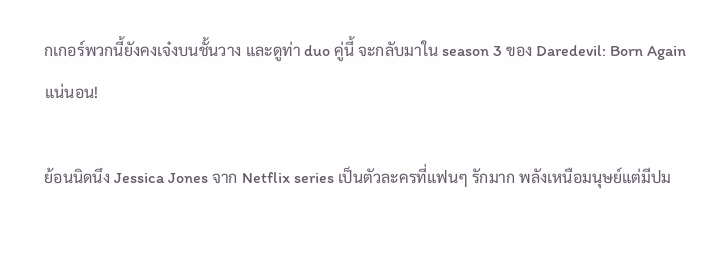กเกอร์พวกนี้ยังคงเจ๋งบนชั้นวาง และดูท่า duo คู่นี้ จะกลับมาใน season 3 ของ Daredevil: Born Again แน่นอน!

ย้อนนิดนึง Jessica Jones จาก Netflix series เป็นตัวละครที่แฟนๆ รักมาก พลังเหนือมนุษย์แต่มีปม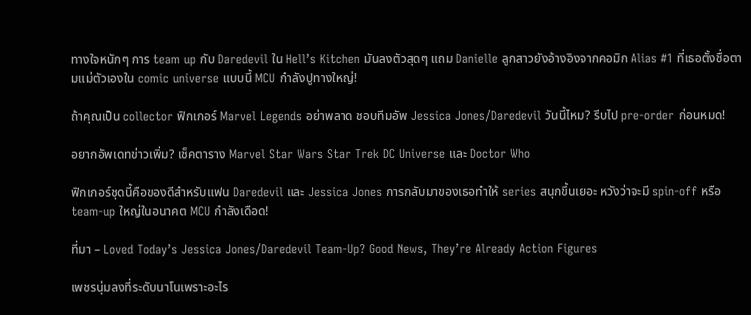ทางใจหนักๆ การ team up กับ Daredevil ใน Hell’s Kitchen มันลงตัวสุดๆ แถม Danielle ลูกสาวยังอ้างอิงจากคอมิก Alias #1 ที่เธอตั้งชื่อตามแม่ตัวเองใน comic universe แบบนี้ MCU กำลังปูทางใหญ่!

ถ้าคุณเป็น collector ฟิกเกอร์ Marvel Legends อย่าพลาด ชอบทีมอัพ Jessica Jones/Daredevil วันนี้ไหม? รีบไป pre-order ก่อนหมด!

อยากอัพเดทข่าวเพิ่ม? เช็คตาราง Marvel Star Wars Star Trek DC Universe และ Doctor Who

ฟิกเกอร์ชุดนี้คือของดีสำหรับแฟน Daredevil และ Jessica Jones การกลับมาของเธอทำให้ series สนุกขึ้นเยอะ หวังว่าจะมี spin-off หรือ team-up ใหญ่ในอนาคต MCU กำลังเดือด!

ที่มา – Loved Today’s Jessica Jones/Daredevil Team-Up? Good News, They’re Already Action Figures

เพชรนุ่มลงที่ระดับนาโนเพราะอะไร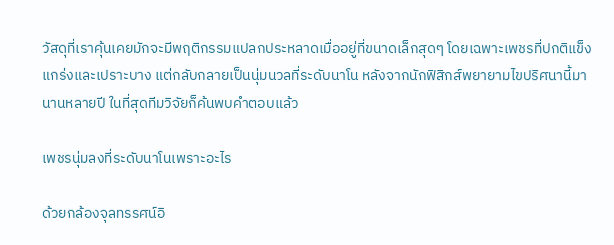วัสดุที่เราคุ้นเคยมักจะมีพฤติกรรมแปลกประหลาดเมื่ออยู่ที่ขนาดเล็กสุดๆ โดยเฉพาะเพชรที่ปกติแข็งแกร่งและเปราะบาง แต่กลับกลายเป็นนุ่มนวลที่ระดับนาโน หลังจากนักฟิสิกส์พยายามไขปริศนานี้มานานหลายปี ในที่สุดทีมวิจัยก็ค้นพบคำตอบแล้ว

เพชรนุ่มลงที่ระดับนาโนเพราะอะไร

ด้วยกล้องจุลทรรศน์อิ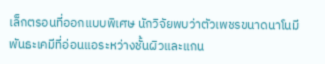เล็กตรอนที่ออกแบบพิเศษ นักวิจัยพบว่าตัวเพชรขนาดนาโนมีพันธะเคมีที่อ่อนแอระหว่างชั้นผิวและแกน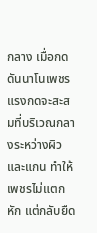กลาง เมื่อกดดันนาโนเพชร แรงกดจะสะสมที่บริเวณกลางระหว่างผิวและแกน ทำให้เพชรไม่แตกหัก แต่กลับยืด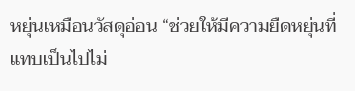หยุ่นเหมือนวัสดุอ่อน “ช่วยให้มีความยืดหยุ่นที่แทบเป็นไปไม่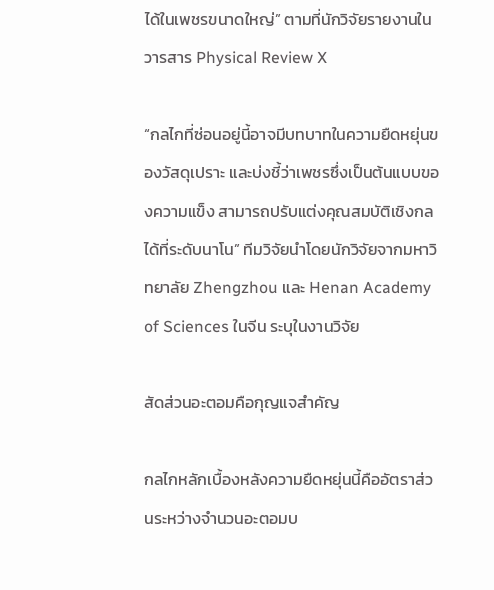ได้ในเพชรขนาดใหญ่” ตามที่นักวิจัยรายงานในวารสาร Physical Review X

“กลไกที่ซ่อนอยู่นี้อาจมีบทบาทในความยืดหยุ่นของวัสดุเปราะ และบ่งชี้ว่าเพชรซึ่งเป็นต้นแบบของความแข็ง สามารถปรับแต่งคุณสมบัติเชิงกลได้ที่ระดับนาโน” ทีมวิจัยนำโดยนักวิจัยจากมหาวิทยาลัย Zhengzhou และ Henan Academy of Sciences ในจีน ระบุในงานวิจัย

สัดส่วนอะตอมคือกุญแจสำคัญ

กลไกหลักเบื้องหลังความยืดหยุ่นนี้คืออัตราส่วนระหว่างจำนวนอะตอมบ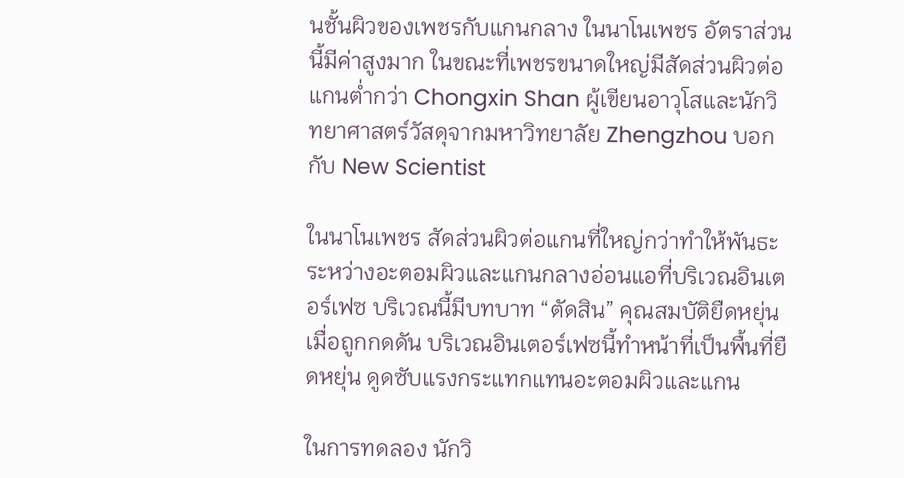นชั้นผิวของเพชรกับแกนกลาง ในนาโนเพชร อัตราส่วนนี้มีค่าสูงมาก ในขณะที่เพชรขนาดใหญ่มีสัดส่วนผิวต่อแกนต่ำกว่า Chongxin Shan ผู้เขียนอาวุโสและนักวิทยาศาสตร์วัสดุจากมหาวิทยาลัย Zhengzhou บอกกับ New Scientist

ในนาโนเพชร สัดส่วนผิวต่อแกนที่ใหญ่กว่าทำให้พันธะระหว่างอะตอมผิวและแกนกลางอ่อนแอที่บริเวณอินเตอร์เฟซ บริเวณนี้มีบทบาท “ตัดสิน” คุณสมบัติยืดหยุ่น เมื่อถูกกดดัน บริเวณอินเตอร์เฟซนี้ทำหน้าที่เป็นพื้นที่ยืดหยุ่น ดูดซับแรงกระแทกแทนอะตอมผิวและแกน

ในการทดลอง นักวิ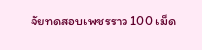จัยทดสอบเพชรราว 100 เม็ด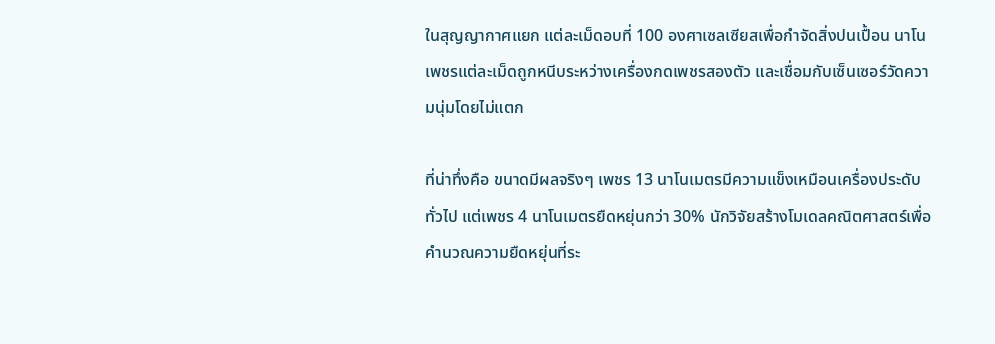ในสุญญากาศแยก แต่ละเม็ดอบที่ 100 องศาเซลเซียสเพื่อกำจัดสิ่งปนเปื้อน นาโนเพชรแต่ละเม็ดถูกหนีบระหว่างเครื่องกดเพชรสองตัว และเชื่อมกับเซ็นเซอร์วัดความนุ่มโดยไม่แตก

ที่น่าทึ่งคือ ขนาดมีผลจริงๆ เพชร 13 นาโนเมตรมีความแข็งเหมือนเครื่องประดับทั่วไป แต่เพชร 4 นาโนเมตรยืดหยุ่นกว่า 30% นักวิจัยสร้างโมเดลคณิตศาสตร์เพื่อคำนวณความยืดหยุ่นที่ระ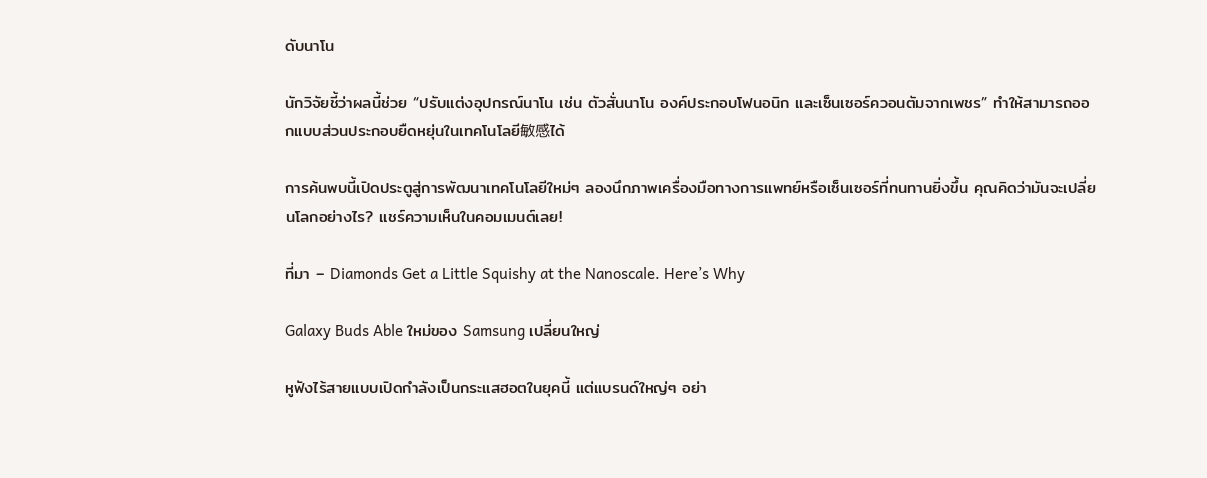ดับนาโน

นักวิจัยชี้ว่าผลนี้ช่วย “ปรับแต่งอุปกรณ์นาโน เช่น ตัวสั่นนาโน องค์ประกอบโฟนอนิก และเซ็นเซอร์ควอนตัมจากเพชร” ทำให้สามารถออกแบบส่วนประกอบยืดหยุ่นในเทคโนโลยี敏感ได้

การค้นพบนี้เปิดประตูสู่การพัฒนาเทคโนโลยีใหม่ๆ ลองนึกภาพเครื่องมือทางการแพทย์หรือเซ็นเซอร์ที่ทนทานยิ่งขึ้น คุณคิดว่ามันจะเปลี่ยนโลกอย่างไร? แชร์ความเห็นในคอมเมนต์เลย!

ที่มา – Diamonds Get a Little Squishy at the Nanoscale. Here’s Why

Galaxy Buds Able ใหม่ของ Samsung เปลี่ยนใหญ่

หูฟังไร้สายแบบเปิดกำลังเป็นกระแสฮอตในยุคนี้ แต่แบรนด์ใหญ่ๆ อย่า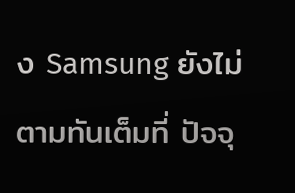ง Samsung ยังไม่ตามทันเต็มที่ ปัจจุ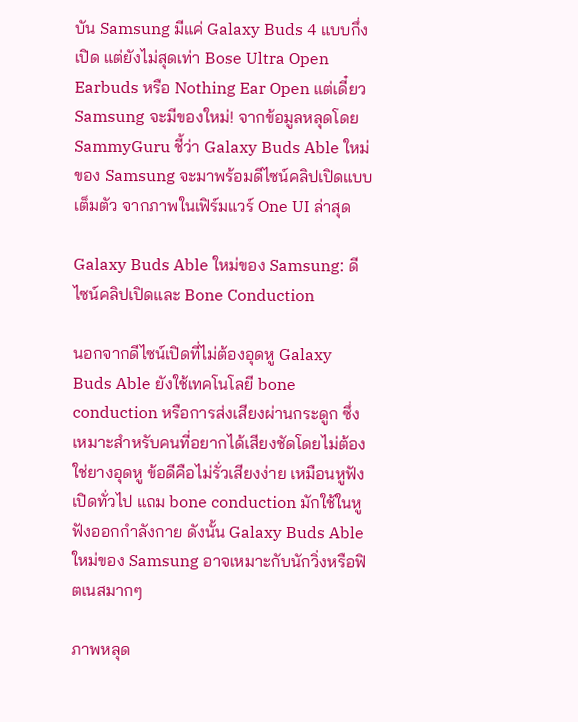บัน Samsung มีแค่ Galaxy Buds 4 แบบกึ่งเปิด แต่ยังไม่สุดเท่า Bose Ultra Open Earbuds หรือ Nothing Ear Open แต่เดี๋ยว Samsung จะมีของใหม่! จากข้อมูลหลุดโดย SammyGuru ชี้ว่า Galaxy Buds Able ใหม่ของ Samsung จะมาพร้อมดีไซน์คลิปเปิดแบบเต็มตัว จากภาพในเฟิร์มแวร์ One UI ล่าสุด

Galaxy Buds Able ใหม่ของ Samsung: ดีไซน์คลิปเปิดและ Bone Conduction

นอกจากดีไซน์เปิดที่ไม่ต้องอุดหู Galaxy Buds Able ยังใช้เทคโนโลยี bone conduction หรือการส่งเสียงผ่านกระดูก ซึ่งเหมาะสำหรับคนที่อยากได้เสียงชัดโดยไม่ต้องใช่ยางอุดหู ข้อดีคือไม่รั่วเสียงง่าย เหมือนหูฟังเปิดทั่วไป แถม bone conduction มักใช้ในหูฟังออกกำลังกาย ดังนั้น Galaxy Buds Able ใหม่ของ Samsung อาจเหมาะกับนักวิ่งหรือฟิตเนสมากๆ

ภาพหลุด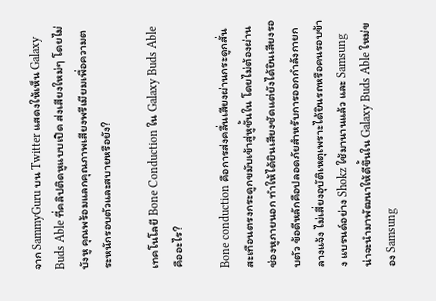จาก SammyGuru บน Twitter แสดงให้เห็น Galaxy Buds Able ที่คลิปติดหูแบบเปิด ส่งเสียงใหม่ๆ โดยไม่บังหู คุณพร้อมแลกคุณภาพเสียงพรีเมียมเพื่อความตระหนักรอบตัวและสบายหรือยัง?

เทคโนโลยี Bone Conduction ใน Galaxy Buds Able คืออะไร?

Bone conduction คือการส่งคลื่นเสียงผ่านกระดูกสั่นสะเทือนตรงกระดูกขมับเข้าสู่หูชั้นใน โดยไม่ต้องผ่านช่องหูภายนอก ทำให้ได้ยินเสียงชัดแต่ยังได้ยินเสียงรอบตัว ข้อดีหลักคือปลอดภัยสำหรับการออกกำลังกายกลางแจ้ง ไม่เสี่ยงอุบัติเหตุเพราะได้ยินรถหรือคนรอบข้าง แบรนด์อย่าง Shokz ใช้มานานแล้ว และ Samsung น่าจะนำมาพัฒนาให้ดีขึ้นใน Galaxy Buds Able ใหม่ของ Samsung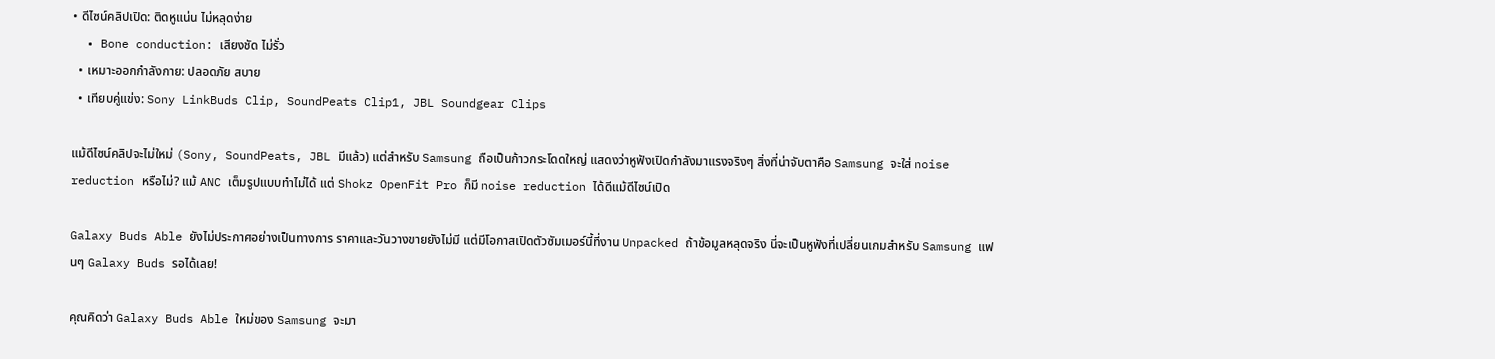• ดีไซน์คลิปเปิด: ติดหูแน่น ไม่หลุดง่าย
  • Bone conduction: เสียงชัด ไม่รั่ว
  • เหมาะออกกำลังกาย: ปลอดภัย สบาย
  • เทียบคู่แข่ง: Sony LinkBuds Clip, SoundPeats Clip1, JBL Soundgear Clips

แม้ดีไซน์คลิปจะไม่ใหม่ (Sony, SoundPeats, JBL มีแล้ว) แต่สำหรับ Samsung ถือเป็นก้าวกระโดดใหญ่ แสดงว่าหูฟังเปิดกำลังมาแรงจริงๆ สิ่งที่น่าจับตาคือ Samsung จะใส่ noise reduction หรือไม่? แม้ ANC เต็มรูปแบบทำไม่ได้ แต่ Shokz OpenFit Pro ก็มี noise reduction ได้ดีแม้ดีไซน์เปิด

Galaxy Buds Able ยังไม่ประกาศอย่างเป็นทางการ ราคาและวันวางขายยังไม่มี แต่มีโอกาสเปิดตัวซัมเมอร์นี้ที่งาน Unpacked ถ้าข้อมูลหลุดจริง นี่จะเป็นหูฟังที่เปลี่ยนเกมสำหรับ Samsung แฟนๆ Galaxy Buds รอได้เลย!

คุณคิดว่า Galaxy Buds Able ใหม่ของ Samsung จะมา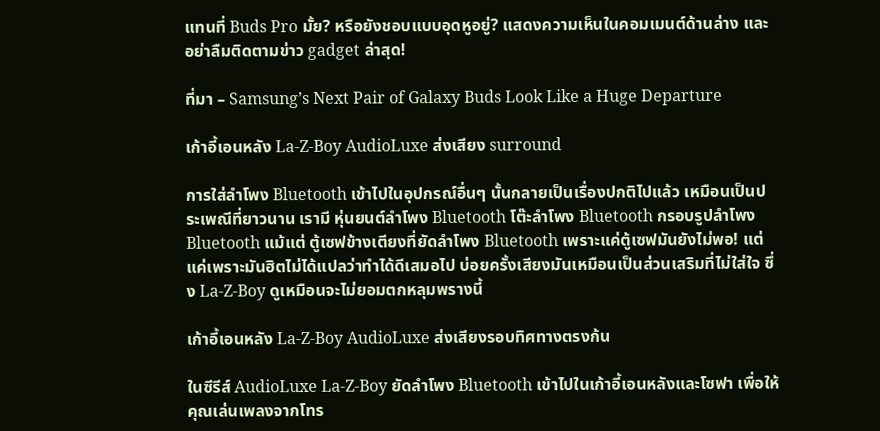แทนที่ Buds Pro มั้ย? หรือยังชอบแบบอุดหูอยู่? แสดงความเห็นในคอมเมนต์ด้านล่าง และอย่าลืมติดตามข่าว gadget ล่าสุด!

ที่มา – Samsung’s Next Pair of Galaxy Buds Look Like a Huge Departure

เก้าอี้เอนหลัง La-Z-Boy AudioLuxe ส่งเสียง surround

การใส่ลำโพง Bluetooth เข้าไปในอุปกรณ์อื่นๆ นั้นกลายเป็นเรื่องปกติไปแล้ว เหมือนเป็นประเพณีที่ยาวนาน เรามี หุ่นยนต์ลำโพง Bluetooth โต๊ะลำโพง Bluetooth กรอบรูปลำโพง Bluetooth แม้แต่ ตู้เซฟข้างเตียงที่ยัดลำโพง Bluetooth เพราะแค่ตู้เซฟมันยังไม่พอ! แต่แค่เพราะมันฮิตไม่ได้แปลว่าทำได้ดีเสมอไป บ่อยครั้งเสียงมันเหมือนเป็นส่วนเสริมที่ไม่ใส่ใจ ซึ่ง La-Z-Boy ดูเหมือนจะไม่ยอมตกหลุมพรางนี้

เก้าอี้เอนหลัง La-Z-Boy AudioLuxe ส่งเสียงรอบทิศทางตรงก้น

ในซีรีส์ AudioLuxe La-Z-Boy ยัดลำโพง Bluetooth เข้าไปในเก้าอี้เอนหลังและโซฟา เพื่อให้คุณเล่นเพลงจากโทร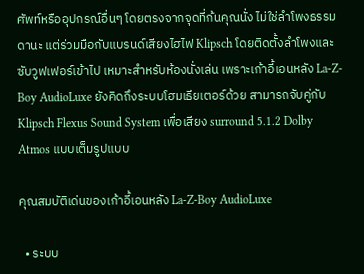ศัพท์หรืออุปกรณ์อื่นๆ โดยตรงจากจุดที่ก้นคุณนั่ง ไม่ใช่ลำโพงธรรมดานะ แต่ร่วมมือกับแบรนด์เสียงไฮไฟ Klipsch โดยติดตั้งลำโพงและซับวูฟเฟอร์เข้าไป เหมาะสำหรับห้องนั่งเล่น เพราะเก้าอี้เอนหลัง La-Z-Boy AudioLuxe ยังคิดถึงระบบโฮมเธียเตอร์ด้วย สามารถจับคู่กับ Klipsch Flexus Sound System เพื่อเสียง surround 5.1.2 Dolby Atmos แบบเต็มรูปแบบ

คุณสมบัติเด่นของเก้าอี้เอนหลัง La-Z-Boy AudioLuxe

  • ระบบ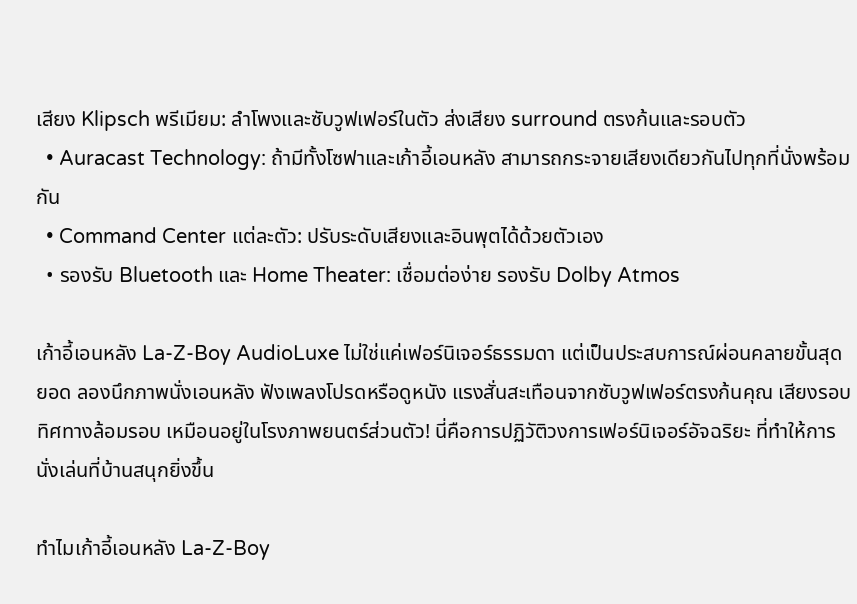เสียง Klipsch พรีเมียม: ลำโพงและซับวูฟเฟอร์ในตัว ส่งเสียง surround ตรงก้นและรอบตัว
  • Auracast Technology: ถ้ามีทั้งโซฟาและเก้าอี้เอนหลัง สามารถกระจายเสียงเดียวกันไปทุกที่นั่งพร้อมกัน
  • Command Center แต่ละตัว: ปรับระดับเสียงและอินพุตได้ด้วยตัวเอง
  • รองรับ Bluetooth และ Home Theater: เชื่อมต่อง่าย รองรับ Dolby Atmos

เก้าอี้เอนหลัง La-Z-Boy AudioLuxe ไม่ใช่แค่เฟอร์นิเจอร์ธรรมดา แต่เป็นประสบการณ์ผ่อนคลายขั้นสุดยอด ลองนึกภาพนั่งเอนหลัง ฟังเพลงโปรดหรือดูหนัง แรงสั่นสะเทือนจากซับวูฟเฟอร์ตรงก้นคุณ เสียงรอบทิศทางล้อมรอบ เหมือนอยู่ในโรงภาพยนตร์ส่วนตัว! นี่คือการปฏิวัติวงการเฟอร์นิเจอร์อัจฉริยะ ที่ทำให้การนั่งเล่นที่บ้านสนุกยิ่งขึ้น

ทำไมเก้าอี้เอนหลัง La-Z-Boy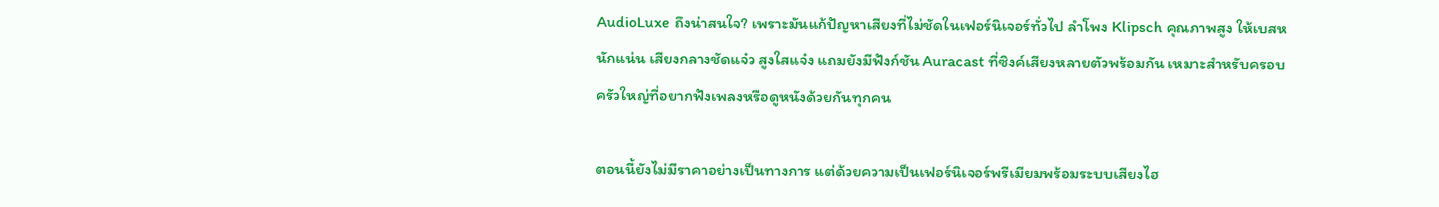AudioLuxe ถึงน่าสนใจ? เพราะมันแก้ปัญหาเสียงที่ไม่ชัดในเฟอร์นิเจอร์ทั่วไป ลำโพง Klipsch คุณภาพสูง ให้เบสหนักแน่น เสียงกลางชัดแจ๋ว สูงใสแจ๋ง แถมยังมีฟังก์ชัน Auracast ที่ซิงค์เสียงหลายตัวพร้อมกัน เหมาะสำหรับครอบครัวใหญ่ที่อยากฟังเพลงหรือดูหนังด้วยกันทุกคน

ตอนนี้ยังไม่มีราคาอย่างเป็นทางการ แต่ด้วยความเป็นเฟอร์นิเจอร์พรีเมียมพร้อมระบบเสียงไฮ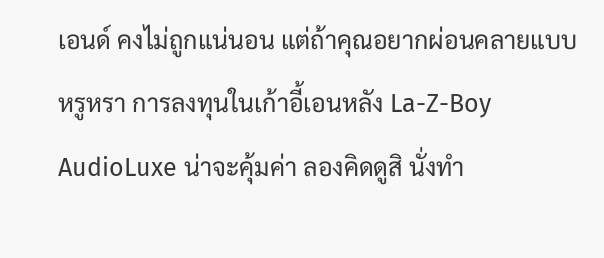เอนด์ คงไม่ถูกแน่นอน แต่ถ้าคุณอยากผ่อนคลายแบบหรูหรา การลงทุนในเก้าอี้เอนหลัง La-Z-Boy AudioLuxe น่าจะคุ้มค่า ลองคิดดูสิ นั่งทำ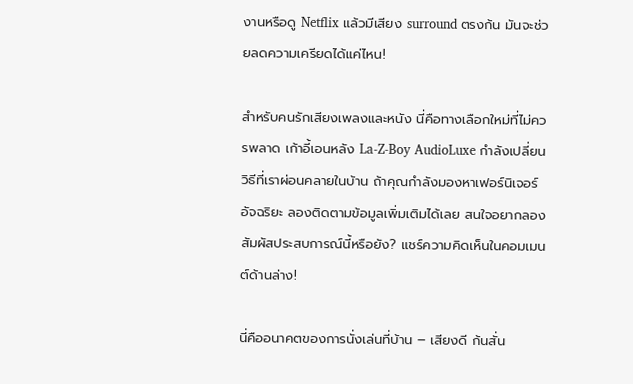งานหรือดู Netflix แล้วมีเสียง surround ตรงก้น มันจะช่วยลดความเครียดได้แค่ไหน!

สำหรับคนรักเสียงเพลงและหนัง นี่คือทางเลือกใหม่ที่ไม่ควรพลาด เก้าอี้เอนหลัง La-Z-Boy AudioLuxe กำลังเปลี่ยนวิธีที่เราผ่อนคลายในบ้าน ถ้าคุณกำลังมองหาเฟอร์นิเจอร์อัจฉริยะ ลองติดตามข้อมูลเพิ่มเติมได้เลย สนใจอยากลองสัมผัสประสบการณ์นี้หรือยัง? แชร์ความคิดเห็นในคอมเมนต์ด้านล่าง!

นี่คืออนาคตของการนั่งเล่นที่บ้าน – เสียงดี ก้นสั่น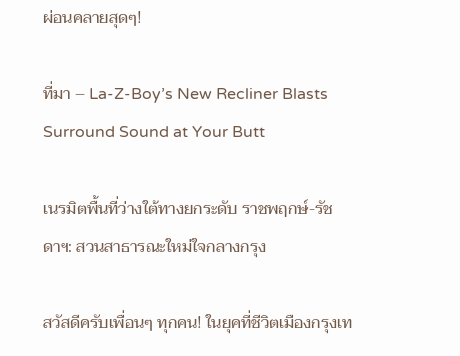ผ่อนคลายสุดๆ!

ที่มา – La-Z-Boy’s New Recliner Blasts Surround Sound at Your Butt

เนรมิตพื้นที่ว่างใต้ทางยกระดับ ราชพฤกษ์-รัชดาฯ: สวนสาธารณะใหม่ใจกลางกรุง

สวัสดีครับเพื่อนๆ ทุกคน! ในยุคที่ชีวิตเมืองกรุงเท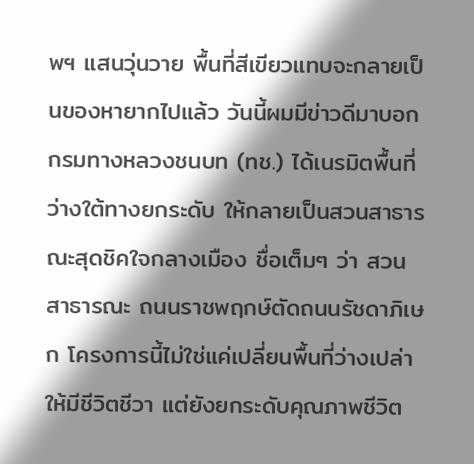พฯ แสนวุ่นวาย พื้นที่สีเขียวแทบจะกลายเป็นของหายากไปแล้ว วันนี้ผมมีข่าวดีมาบอก กรมทางหลวงชนบท (ทช.) ได้เนรมิตพื้นที่ว่างใต้ทางยกระดับ ให้กลายเป็นสวนสาธารณะสุดชิคใจกลางเมือง ชื่อเต็มๆ ว่า สวนสาธารณะ ถนนราชพฤกษ์ตัดถนนรัชดาภิเษก โครงการนี้ไม่ใช่แค่เปลี่ยนพื้นที่ว่างเปล่าให้มีชีวิตชีวา แต่ยังยกระดับคุณภาพชีวิต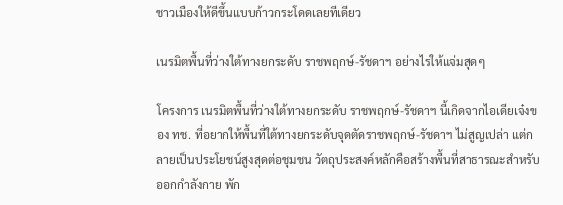ชาวเมืองให้ดีขึ้นแบบก้าวกระโดดเลยทีเดียว

เนรมิตพื้นที่ว่างใต้ทางยกระดับ ราชพฤกษ์-รัชดาฯ อย่างไรให้แจ่มสุดๆ

โครงการ เนรมิตพื้นที่ว่างใต้ทางยกระดับ ราชพฤกษ์-รัชดาฯ นี้เกิดจากไอเดียเจ๋งของ ทช. ที่อยากให้พื้นที่ใต้ทางยกระดับจุดตัดราชพฤกษ์-รัชดาฯ ไม่สูญเปล่า แต่กลายเป็นประโยชน์สูงสุดต่อชุมชน วัตถุประสงค์หลักคือสร้างพื้นที่สาธารณะสำหรับออกกำลังกาย พัก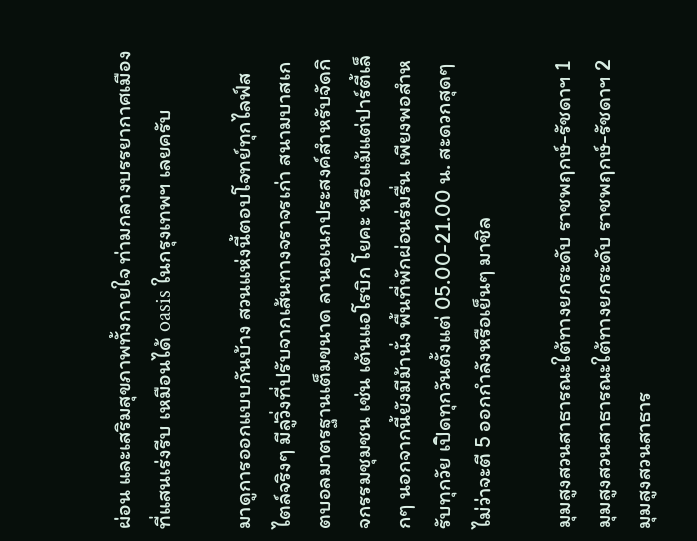ผ่อน และเสริมสุขภาพทั้งกายใจ ท่ามกลางบรรยากาศเมืองที่แสนเร่งรีบ เหมือนได้ oasis ในกรุงเทพฯ เลยครับ

มาดูการออกแบบกันบ้าง สวนแห่งนี้ตอบโจทย์ทุกไลฟ์สไตล์จริงๆ มีลู่วิ่งที่ปรับจากเส้นทางจราจรเก่า สนามบาสเกตบอลมาตรฐานเต็มขนาด ลานอเนกประสงค์สำหรับจัดกิจกรรมชุมชน เช่น เต้นแอโรบิก โยคะ หรือแม้แต่ปาร์ตี้เล็กๆ นอกจากนี้ยังมีม้านั่ง พื้นที่พักผ่อนร่มรื่น เพียงพอสำหรับทุกวัย เปิดทุกวันตั้งแต่ 05.00-21.00 น. สะดวกสุดๆ ไม่ว่าจะตี 5 ออกกำลังหรือเย็นๆ มาชิล

มุมสูงสวนสาธารณะใต้ทางยกระดับ ราชพฤกษ์-รัชดาฯ 1
มุมสูงสวนสาธารณะใต้ทางยกระดับ ราชพฤกษ์-รัชดาฯ 2
มุมสูงสวนสาธาร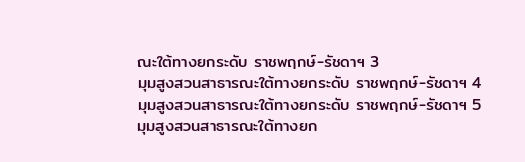ณะใต้ทางยกระดับ ราชพฤกษ์-รัชดาฯ 3
มุมสูงสวนสาธารณะใต้ทางยกระดับ ราชพฤกษ์-รัชดาฯ 4
มุมสูงสวนสาธารณะใต้ทางยกระดับ ราชพฤกษ์-รัชดาฯ 5
มุมสูงสวนสาธารณะใต้ทางยก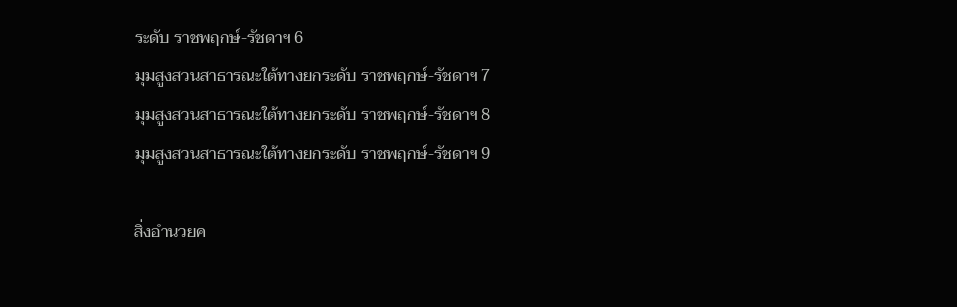ระดับ ราชพฤกษ์-รัชดาฯ 6
มุมสูงสวนสาธารณะใต้ทางยกระดับ ราชพฤกษ์-รัชดาฯ 7
มุมสูงสวนสาธารณะใต้ทางยกระดับ ราชพฤกษ์-รัชดาฯ 8
มุมสูงสวนสาธารณะใต้ทางยกระดับ ราชพฤกษ์-รัชดาฯ 9

สิ่งอำนวยค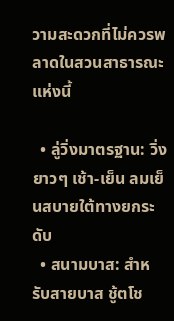วามสะดวกที่ไม่ควรพลาดในสวนสาธารณะแห่งนี้

  • ลู่วิ่งมาตรฐาน: วิ่งยาวๆ เช้า-เย็น ลมเย็นสบายใต้ทางยกระดับ
  • สนามบาส: สำหรับสายบาส ชู้ตโช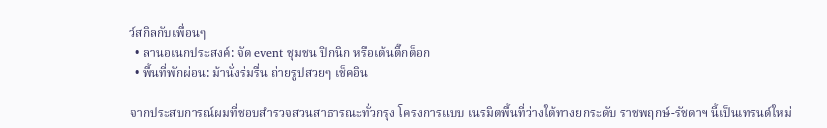ว์สกิลกับเพื่อนๆ
  • ลานอเนกประสงค์: จัด event ชุมชน ปิกนิก หรือเต้นติ๊กต็อก
  • พื้นที่พักผ่อน: ม้านั่งร่มรื่น ถ่ายรูปสวยๆ เช็คอิน

จากประสบการณ์ผมที่ชอบสำรวจสวนสาธารณะทั่วกรุง โครงการแบบ เนรมิตพื้นที่ว่างใต้ทางยกระดับ ราชพฤกษ์-รัชดาฯ นี้เป็นเทรนด์ใหม่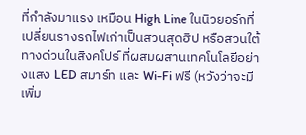ที่กำลังมาแรง เหมือน High Line ในนิวยอร์กที่เปลี่ยนรางรถไฟเก่าเป็นสวนสุดฮิป หรือสวนใต้ทางด่วนในสิงคโปร์ ที่ผสมผสานเทคโนโลยีอย่างแสง LED สมาร์ท และ Wi-Fi ฟรี (หวังว่าจะมีเพิ่ม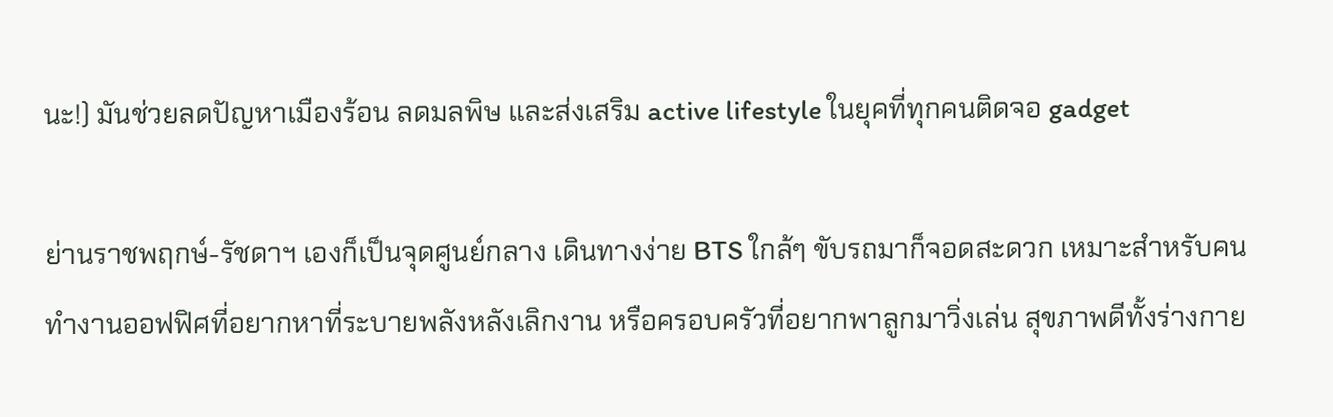นะ!) มันช่วยลดปัญหาเมืองร้อน ลดมลพิษ และส่งเสริม active lifestyle ในยุคที่ทุกคนติดจอ gadget

ย่านราชพฤกษ์-รัชดาฯ เองก็เป็นจุดศูนย์กลาง เดินทางง่าย BTS ใกล้ๆ ขับรถมาก็จอดสะดวก เหมาะสำหรับคนทำงานออฟฟิศที่อยากหาที่ระบายพลังหลังเลิกงาน หรือครอบครัวที่อยากพาลูกมาวิ่งเล่น สุขภาพดีทั้งร่างกาย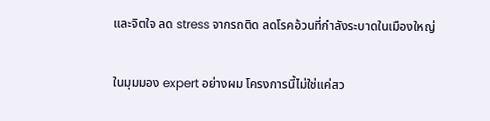และจิตใจ ลด stress จากรถติด ลดโรคอ้วนที่กำลังระบาดในเมืองใหญ่

ในมุมมอง expert อย่างผม โครงการนี้ไม่ใช่แค่สว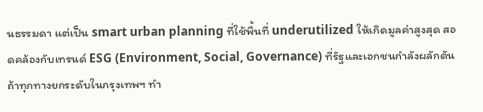นธรรมดา แต่เป็น smart urban planning ที่ใช้พื้นที่ underutilized ให้เกิดมูลค่าสูงสุด สอดคล้องกับเทรนด์ ESG (Environment, Social, Governance) ที่รัฐและเอกชนกำลังผลักดัน ถ้าทุกทางยกระดับในกรุงเทพฯ ทำ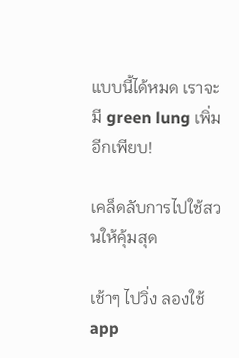แบบนี้ได้หมด เราจะมี green lung เพิ่มอีกเพียบ!

เคล็ดลับการไปใช้สวนให้คุ้มสุด

เช้าๆ ไปวิ่ง ลองใช้ app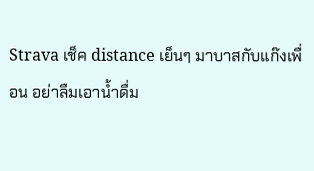Strava เช็ค distance เย็นๆ มาบาสกับแก๊งเพื่อน อย่าลืมเอาน้ำดื่ม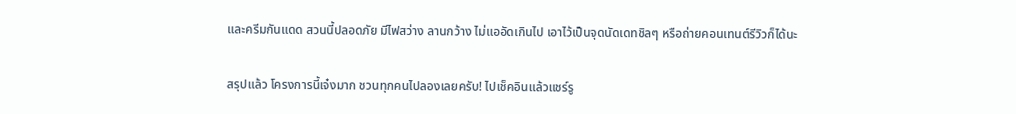และครีมกันแดด สวนนี้ปลอดภัย มีไฟสว่าง ลานกว้าง ไม่แออัดเกินไป เอาไว้เป็นจุดนัดเดทชิลๆ หรือถ่ายคอนเทนต์รีวิวก็ได้นะ

สรุปแล้ว โครงการนี้เจ๋งมาก ชวนทุกคนไปลองเลยครับ! ไปเช็คอินแล้วแชร์รู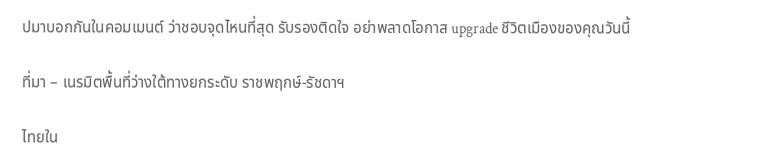ปมาบอกกันในคอมเมนต์ ว่าชอบจุดไหนที่สุด รับรองติดใจ อย่าพลาดโอกาส upgrade ชีวิตเมืองของคุณวันนี้

ที่มา – เนรมิตพื้นที่ว่างใต้ทางยกระดับ ราชพฤกษ์-รัชดาฯ

ไทยใน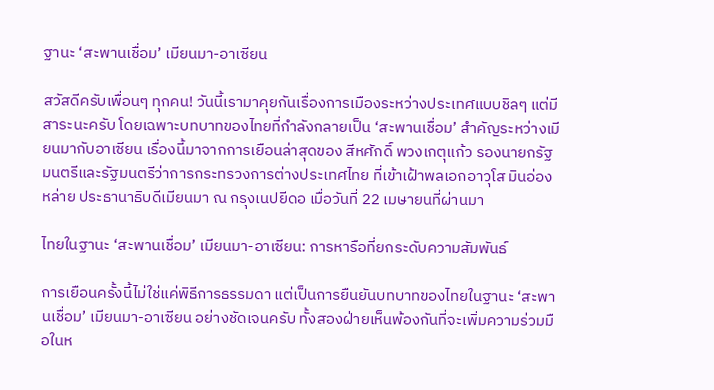ฐานะ ‘สะพานเชื่อม’ เมียนมา-อาเซียน

สวัสดีครับเพื่อนๆ ทุกคน! วันนี้เรามาคุยกันเรื่องการเมืองระหว่างประเทศแบบชิลๆ แต่มีสาระนะครับ โดยเฉพาะบทบาทของไทยที่กำลังกลายเป็น ‘สะพานเชื่อม’ สำคัญระหว่างเมียนมากับอาเซียน เรื่องนี้มาจากการเยือนล่าสุดของ สีหศักดิ์ พวงเกตุแก้ว รองนายกรัฐมนตรีและรัฐมนตรีว่าการกระทรวงการต่างประเทศไทย ที่เข้าเฝ้าพลเอกอาวุโส มินอ่องหล่าย ประธานาธิบดีเมียนมา ณ กรุงเนปยีดอ เมื่อวันที่ 22 เมษายนที่ผ่านมา

ไทยในฐานะ ‘สะพานเชื่อม’ เมียนมา-อาเซียน: การหารือที่ยกระดับความสัมพันธ์

การเยือนครั้งนี้ไม่ใช่แค่พิธีการธรรมดา แต่เป็นการยืนยันบทบาทของไทยในฐานะ ‘สะพานเชื่อม’ เมียนมา-อาเซียน อย่างชัดเจนครับ ทั้งสองฝ่ายเห็นพ้องกันที่จะเพิ่มความร่วมมือในห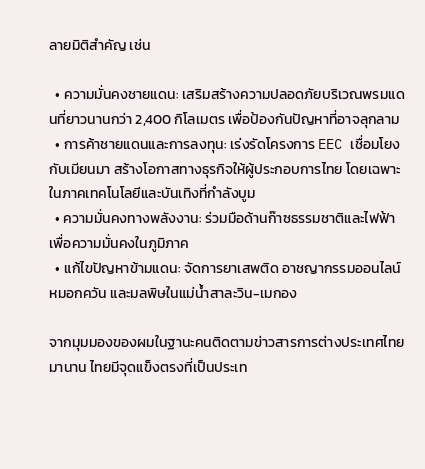ลายมิติสำคัญ เช่น

  • ความมั่นคงชายแดน: เสริมสร้างความปลอดภัยบริเวณพรมแดนที่ยาวนานกว่า 2,400 กิโลเมตร เพื่อป้องกันปัญหาที่อาจลุกลาม
  • การค้าชายแดนและการลงทุน: เร่งรัดโครงการ EEC เชื่อมโยงกับเมียนมา สร้างโอกาสทางธุรกิจให้ผู้ประกอบการไทย โดยเฉพาะในภาคเทคโนโลยีและบันเทิงที่กำลังบูม
  • ความมั่นคงทางพลังงาน: ร่วมมือด้านก๊าซธรรมชาติและไฟฟ้า เพื่อความมั่นคงในภูมิภาค
  • แก้ไขปัญหาข้ามแดน: จัดการยาเสพติด อาชญากรรมออนไลน์ หมอกควัน และมลพิษในแม่น้ำสาละวิน-เมกอง

จากมุมมองของผมในฐานะคนติดตามข่าวสารการต่างประเทศไทยมานาน ไทยมีจุดแข็งตรงที่เป็นประเท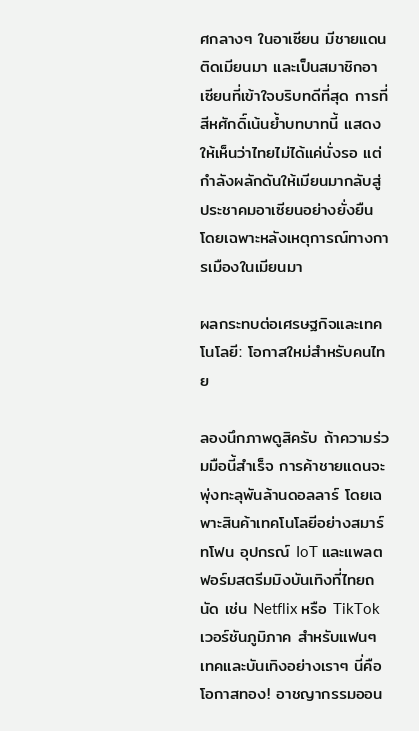ศกลางๆ ในอาเซียน มีชายแดนติดเมียนมา และเป็นสมาชิกอาเซียนที่เข้าใจบริบทดีที่สุด การที่สีหศักดิ์เน้นย้ำบทบาทนี้ แสดงให้เห็นว่าไทยไม่ได้แค่นั่งรอ แต่กำลังผลักดันให้เมียนมากลับสู่ประชาคมอาเซียนอย่างยั่งยืน โดยเฉพาะหลังเหตุการณ์ทางการเมืองในเมียนมา

ผลกระทบต่อเศรษฐกิจและเทคโนโลยี: โอกาสใหม่สำหรับคนไทย

ลองนึกภาพดูสิครับ ถ้าความร่วมมือนี้สำเร็จ การค้าชายแดนจะพุ่งทะลุพันล้านดอลลาร์ โดยเฉพาะสินค้าเทคโนโลยีอย่างสมาร์ทโฟน อุปกรณ์ IoT และแพลตฟอร์มสตรีมมิงบันเทิงที่ไทยถนัด เช่น Netflix หรือ TikTok เวอร์ชันภูมิภาค สำหรับแฟนๆ เทคและบันเทิงอย่างเราๆ นี่คือโอกาสทอง! อาชญากรรมออน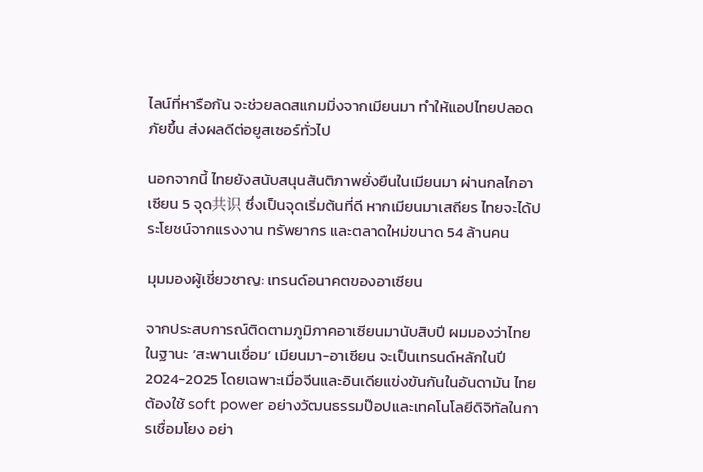ไลน์ที่หารือกัน จะช่วยลดสแกมมิ่งจากเมียนมา ทำให้แอปไทยปลอดภัยขึ้น ส่งผลดีต่อยูสเซอร์ทั่วไป

นอกจากนี้ ไทยยังสนับสนุนสันติภาพยั่งยืนในเมียนมา ผ่านกลไกอาเซียน 5 จุด共识 ซึ่งเป็นจุดเริ่มต้นที่ดี หากเมียนมาเสถียร ไทยจะได้ประโยชน์จากแรงงาน ทรัพยากร และตลาดใหม่ขนาด 54 ล้านคน

มุมมองผู้เชี่ยวชาญ: เทรนด์อนาคตของอาเซียน

จากประสบการณ์ติดตามภูมิภาคอาเซียนมานับสิบปี ผมมองว่าไทยในฐานะ ‘สะพานเชื่อม’ เมียนมา-อาเซียน จะเป็นเทรนด์หลักในปี 2024-2025 โดยเฉพาะเมื่อจีนและอินเดียแข่งขันกันในอันดามัน ไทยต้องใช้ soft power อย่างวัฒนธรรมป๊อปและเทคโนโลยีดิจิทัลในการเชื่อมโยง อย่า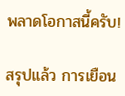พลาดโอกาสนี้ครับ!

สรุปแล้ว การเยือน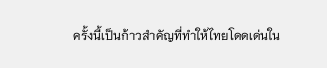ครั้งนี้เป็นก้าวสำคัญที่ทำให้ไทยโดดเด่นใน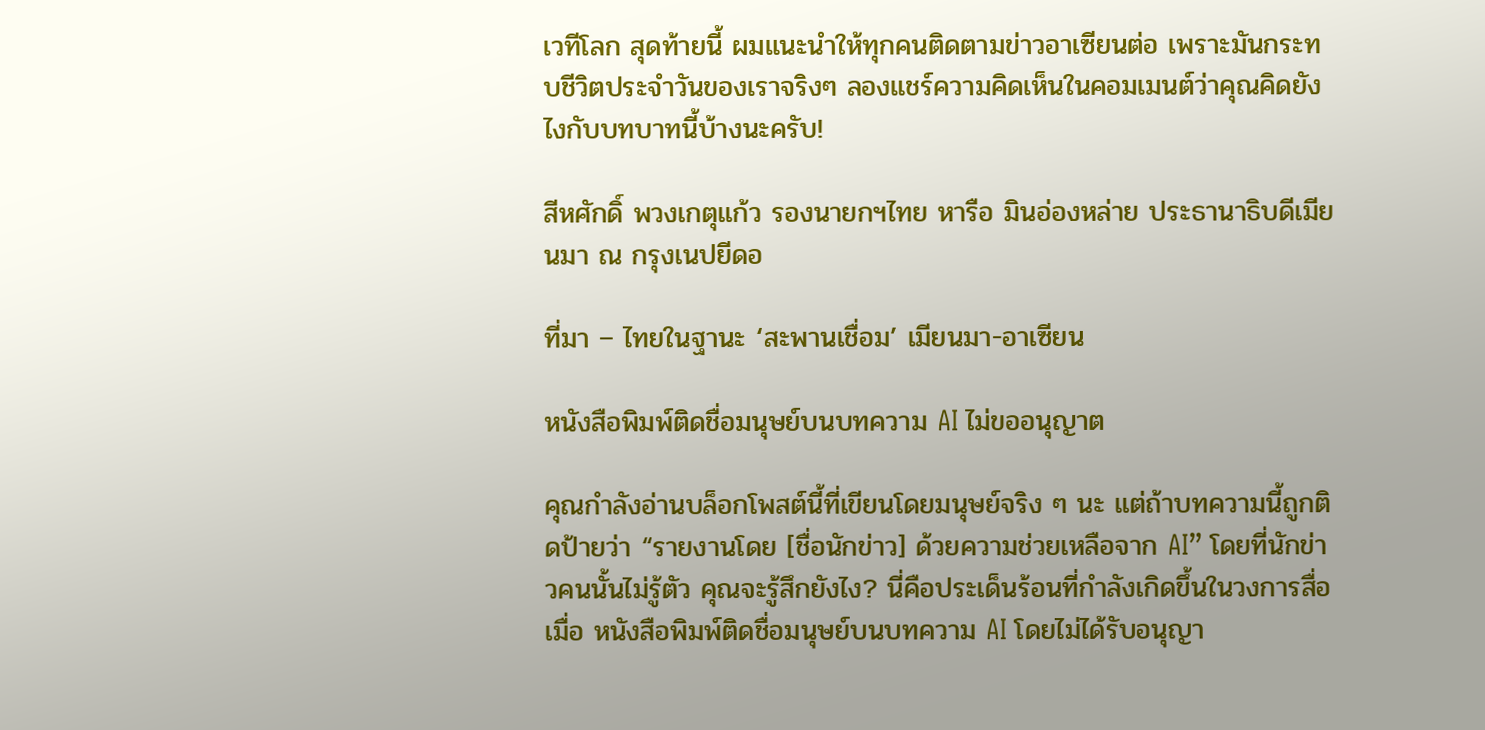เวทีโลก สุดท้ายนี้ ผมแนะนำให้ทุกคนติดตามข่าวอาเซียนต่อ เพราะมันกระทบชีวิตประจำวันของเราจริงๆ ลองแชร์ความคิดเห็นในคอมเมนต์ว่าคุณคิดยังไงกับบทบาทนี้บ้างนะครับ!

สีหศักดิ์ พวงเกตุแก้ว รองนายกฯไทย หารือ มินอ่องหล่าย ประธานาธิบดีเมียนมา ณ กรุงเนปยีดอ

ที่มา – ไทยในฐานะ ‘สะพานเชื่อม’ เมียนมา-อาเซียน

หนังสือพิมพ์ติดชื่อมนุษย์บนบทความ AI ไม่ขออนุญาต

คุณกำลังอ่านบล็อกโพสต์นี้ที่เขียนโดยมนุษย์จริง ๆ นะ แต่ถ้าบทความนี้ถูกติดป้ายว่า “รายงานโดย [ชื่อนักข่าว] ด้วยความช่วยเหลือจาก AI” โดยที่นักข่าวคนนั้นไม่รู้ตัว คุณจะรู้สึกยังไง? นี่คือประเด็นร้อนที่กำลังเกิดขึ้นในวงการสื่อ เมื่อ หนังสือพิมพ์ติดชื่อมนุษย์บนบทความ AI โดยไม่ได้รับอนุญา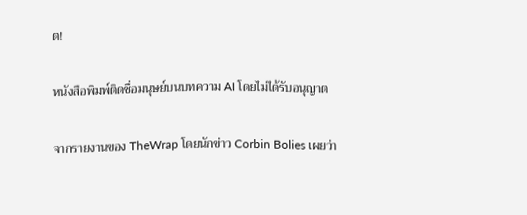ต!

หนังสือพิมพ์ติดชื่อมนุษย์บนบทความ AI โดยไม่ได้รับอนุญาต

จากรายงานของ TheWrap โดยนักข่าว Corbin Bolies เผยว่า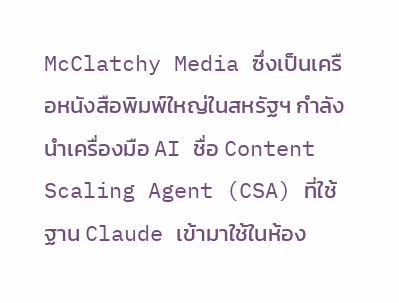McClatchy Media ซึ่งเป็นเครือหนังสือพิมพ์ใหญ่ในสหรัฐฯ กำลังนำเครื่องมือ AI ชื่อ Content Scaling Agent (CSA) ที่ใช้ฐาน Claude เข้ามาใช้ในห้อง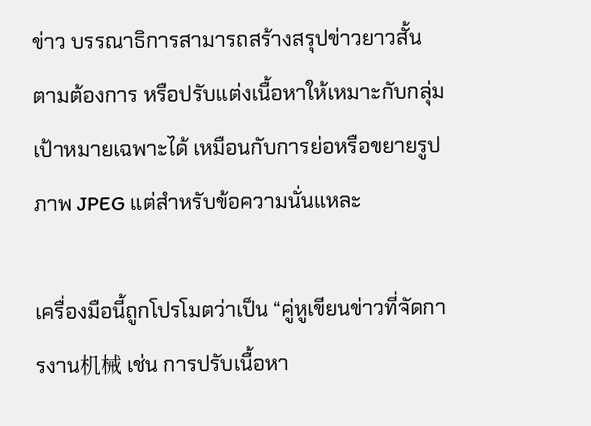ข่าว บรรณาธิการสามารถสร้างสรุปข่าวยาวสั้นตามต้องการ หรือปรับแต่งเนื้อหาให้เหมาะกับกลุ่มเป้าหมายเฉพาะได้ เหมือนกับการย่อหรือขยายรูปภาพ JPEG แต่สำหรับข้อความนั่นแหละ

เครื่องมือนี้ถูกโปรโมตว่าเป็น “คู่หูเขียนข่าวที่จัดการงาน机械 เช่น การปรับเนื้อหา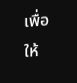เพื่อให้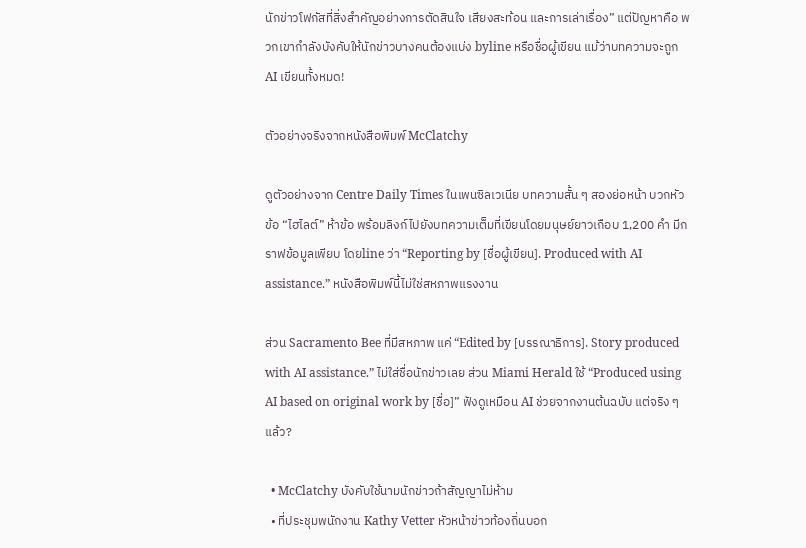นักข่าวโฟกัสที่สิ่งสำคัญอย่างการตัดสินใจ เสียงสะท้อน และการเล่าเรื่อง” แต่ปัญหาคือ พวกเขากำลังบังคับให้นักข่าวบางคนต้องแบ่ง byline หรือชื่อผู้เขียน แม้ว่าบทความจะถูก AI เขียนทั้งหมด!

ตัวอย่างจริงจากหนังสือพิมพ์ McClatchy

ดูตัวอย่างจาก Centre Daily Times ในเพนซิลเวเนีย บทความสั้น ๆ สองย่อหน้า บวกหัวข้อ “ไฮไลต์” ห้าข้อ พร้อมลิงก์ไปยังบทความเต็มที่เขียนโดยมนุษย์ยาวเกือบ 1,200 คำ มีกราฟข้อมูลเพียบ โดยline ว่า “Reporting by [ชื่อผู้เขียน]. Produced with AI assistance.” หนังสือพิมพ์นี้ไม่ใช่สหภาพแรงงาน

ส่วน Sacramento Bee ที่มีสหภาพ แค่ “Edited by [บรรณาธิการ]. Story produced with AI assistance.” ไม่ใส่ชื่อนักข่าวเลย ส่วน Miami Herald ใช้ “Produced using AI based on original work by [ชื่อ]” ฟังดูเหมือน AI ช่วยจากงานต้นฉบับ แต่จริง ๆ แล้ว?

  • McClatchy บังคับใช้นามนักข่าวถ้าสัญญาไม่ห้าม
  • ที่ประชุมพนักงาน Kathy Vetter หัวหน้าข่าวท้องถิ่นบอก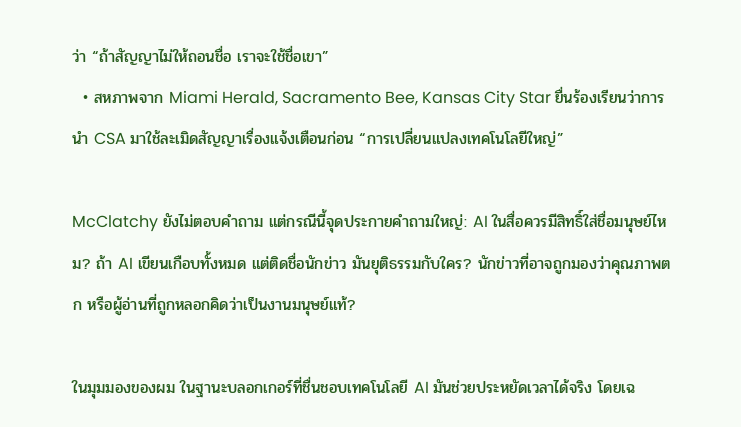ว่า “ถ้าสัญญาไม่ให้ถอนชื่อ เราจะใช้ชื่อเขา”
  • สหภาพจาก Miami Herald, Sacramento Bee, Kansas City Star ยื่นร้องเรียนว่าการนำ CSA มาใช้ละเมิดสัญญาเรื่องแจ้งเตือนก่อน “การเปลี่ยนแปลงเทคโนโลยีใหญ่”

McClatchy ยังไม่ตอบคำถาม แต่กรณีนี้จุดประกายคำถามใหญ่: AI ในสื่อควรมีสิทธิ์ใส่ชื่อมนุษย์ไหม? ถ้า AI เขียนเกือบทั้งหมด แต่ติดชื่อนักข่าว มันยุติธรรมกับใคร? นักข่าวที่อาจถูกมองว่าคุณภาพตก หรือผู้อ่านที่ถูกหลอกคิดว่าเป็นงานมนุษย์แท้?

ในมุมมองของผม ในฐานะบลอกเกอร์ที่ชื่นชอบเทคโนโลยี AI มันช่วยประหยัดเวลาได้จริง โดยเฉ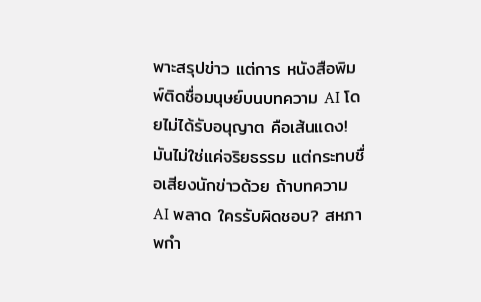พาะสรุปข่าว แต่การ หนังสือพิมพ์ติดชื่อมนุษย์บนบทความ AI โดยไม่ได้รับอนุญาต คือเส้นแดง! มันไม่ใช่แค่จริยธรรม แต่กระทบชื่อเสียงนักข่าวด้วย ถ้าบทความ AI พลาด ใครรับผิดชอบ? สหภาพกำ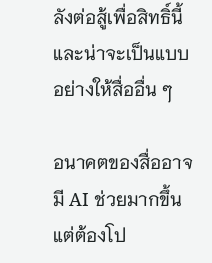ลังต่อสู้เพื่อสิทธิ์นี้ และน่าจะเป็นแบบอย่างให้สื่ออื่น ๆ

อนาคตของสื่ออาจมี AI ช่วยมากขึ้น แต่ต้องโป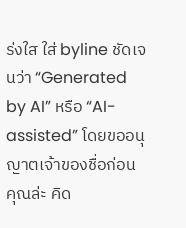ร่งใส ใส่ byline ชัดเจนว่า “Generated by AI” หรือ “AI-assisted” โดยขออนุญาตเจ้าของชื่อก่อน คุณล่ะ คิด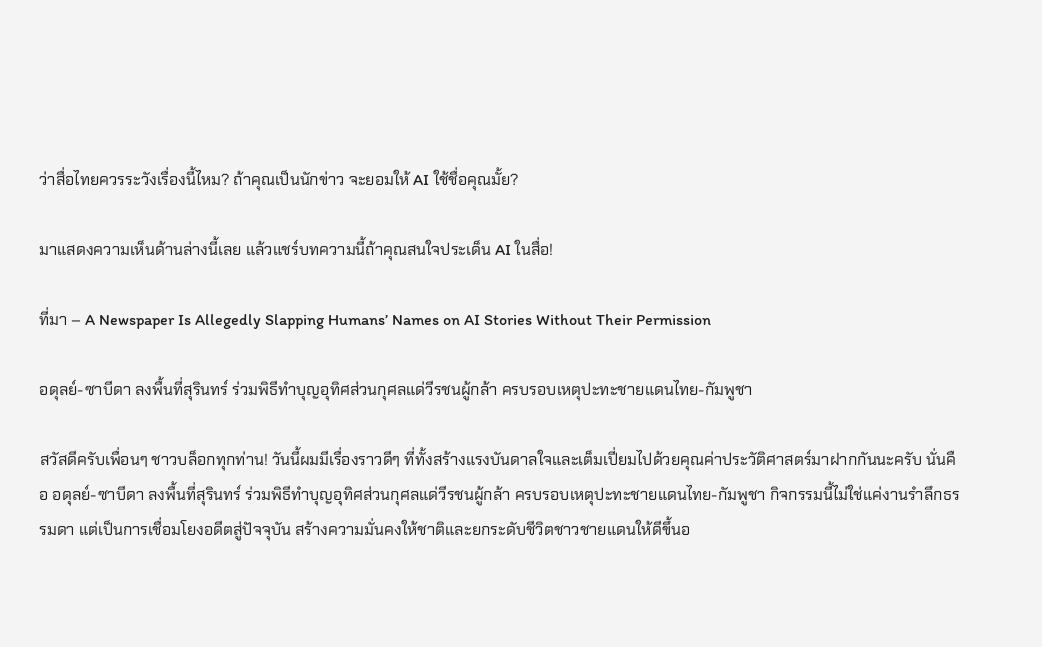ว่าสื่อไทยควรระวังเรื่องนี้ไหม? ถ้าคุณเป็นนักข่าว จะยอมให้ AI ใช้ชื่อคุณมั้ย?

มาแสดงความเห็นด้านล่างนี้เลย แล้วแชร์บทความนี้ถ้าคุณสนใจประเด็น AI ในสื่อ!

ที่มา – A Newspaper Is Allegedly Slapping Humans’ Names on AI Stories Without Their Permission

อดุลย์-ซาบีดา ลงพื้นที่สุรินทร์ ร่วมพิธีทำบุญอุทิศส่วนกุศลแด่วีรชนผู้กล้า ครบรอบเหตุปะทะชายแดนไทย-กัมพูชา

สวัสดีครับเพื่อนๆ ชาวบล็อกทุกท่าน! วันนี้ผมมีเรื่องราวดีๆ ที่ทั้งสร้างแรงบันดาลใจและเต็มเปี่ยมไปด้วยคุณค่าประวัติศาสตร์มาฝากกันนะครับ นั่นคือ อดุลย์-ซาบีดา ลงพื้นที่สุรินทร์ ร่วมพิธีทำบุญอุทิศส่วนกุศลแด่วีรชนผู้กล้า ครบรอบเหตุปะทะชายแดนไทย-กัมพูชา กิจกรรมนี้ไม่ใช่แค่งานรำลึกธรรมดา แต่เป็นการเชื่อมโยงอดีตสู่ปัจจุบัน สร้างความมั่นคงให้ชาติและยกระดับชีวิตชาวชายแดนให้ดีขึ้นอ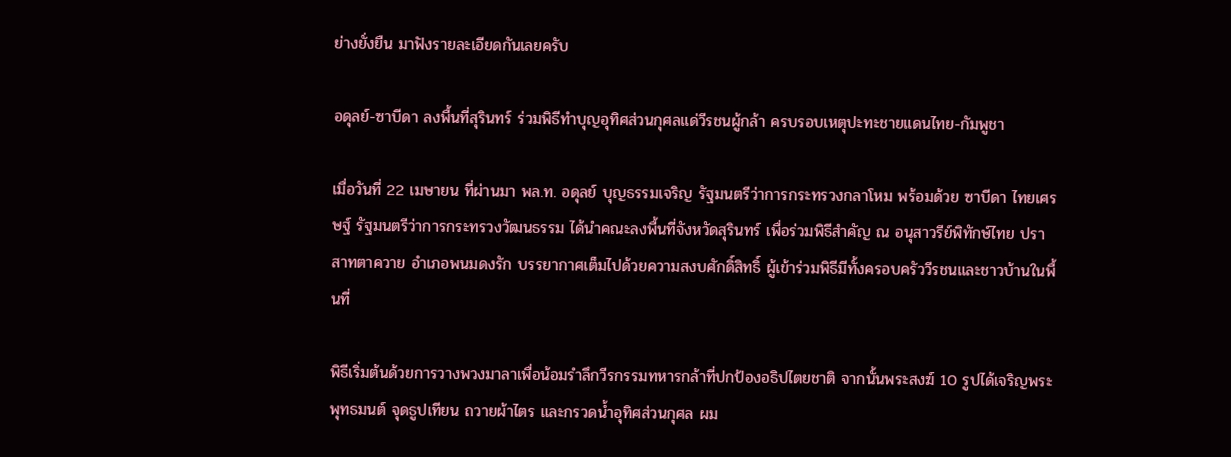ย่างยั่งยืน มาฟังรายละเอียดกันเลยครับ

อดุลย์-ซาบีดา ลงพื้นที่สุรินทร์ ร่วมพิธีทำบุญอุทิศส่วนกุศลแด่วีรชนผู้กล้า ครบรอบเหตุปะทะชายแดนไทย-กัมพูชา

เมื่อวันที่ 22 เมษายน ที่ผ่านมา พล.ท. อดุลย์ บุญธรรมเจริญ รัฐมนตรีว่าการกระทรวงกลาโหม พร้อมด้วย ซาบีดา ไทยเศรษฐ์ รัฐมนตรีว่าการกระทรวงวัฒนธรรม ได้นำคณะลงพื้นที่จังหวัดสุรินทร์ เพื่อร่วมพิธีสำคัญ ณ อนุสาวรีย์พิทักษ์ไทย ปราสาทตาควาย อำเภอพนมดงรัก บรรยากาศเต็มไปด้วยความสงบศักดิ์สิทธิ์ ผู้เข้าร่วมพิธีมีทั้งครอบครัววีรชนและชาวบ้านในพื้นที่

พิธีเริ่มต้นด้วยการวางพวงมาลาเพื่อน้อมรำลึกวีรกรรมทหารกล้าที่ปกป้องอธิปไตยชาติ จากนั้นพระสงฆ์ 10 รูปได้เจริญพระพุทธมนต์ จุดธูปเทียน ถวายผ้าไตร และกรวดน้ำอุทิศส่วนกุศล ผม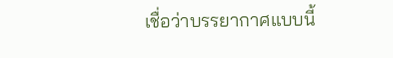เชื่อว่าบรรยากาศแบบนี้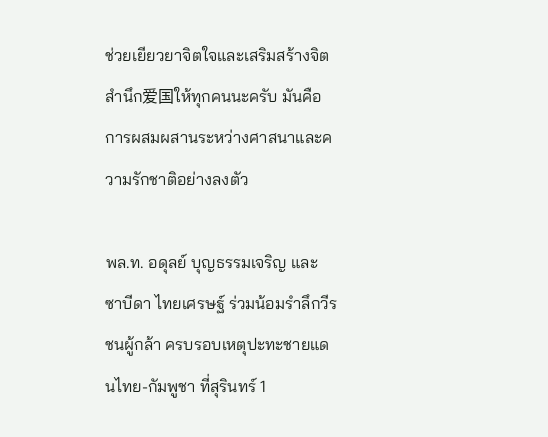ช่วยเยียวยาจิตใจและเสริมสร้างจิตสำนึก爱国ให้ทุกคนนะครับ มันคือการผสมผสานระหว่างศาสนาและความรักชาติอย่างลงตัว

พล.ท. อดุลย์ บุญธรรมเจริญ และ ซาบีดา ไทยเศรษฐ์ ร่วมน้อมรำลึกวีรชนผู้กล้า ครบรอบเหตุปะทะชายแดนไทย-กัมพูชา ที่สุรินทร์ 1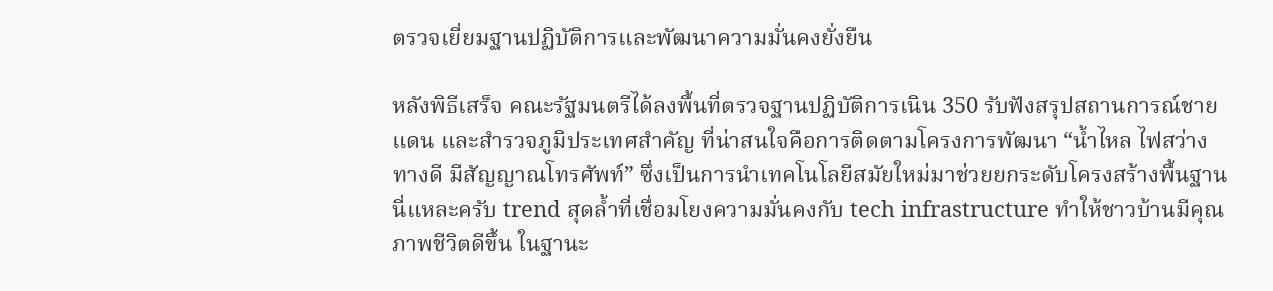ตรวจเยี่ยมฐานปฏิบัติการและพัฒนาความมั่นคงยั่งยืน

หลังพิธีเสร็จ คณะรัฐมนตรีได้ลงพื้นที่ตรวจฐานปฏิบัติการเนิน 350 รับฟังสรุปสถานการณ์ชายแดน และสำรวจภูมิประเทศสำคัญ ที่น่าสนใจคือการติดตามโครงการพัฒนา “น้ำไหล ไฟสว่าง ทางดี มีสัญญาณโทรศัพท์” ซึ่งเป็นการนำเทคโนโลยีสมัยใหม่มาช่วยยกระดับโครงสร้างพื้นฐาน นี่แหละครับ trend สุดล้ำที่เชื่อมโยงความมั่นคงกับ tech infrastructure ทำให้ชาวบ้านมีคุณภาพชีวิตดีขึ้น ในฐานะ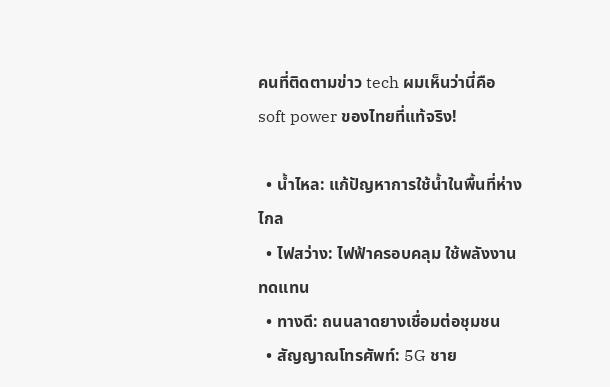คนที่ติดตามข่าว tech ผมเห็นว่านี่คือ soft power ของไทยที่แท้จริง!

  • น้ำไหล: แก้ปัญหาการใช้น้ำในพื้นที่ห่างไกล
  • ไฟสว่าง: ไฟฟ้าครอบคลุม ใช้พลังงานทดแทน
  • ทางดี: ถนนลาดยางเชื่อมต่อชุมชน
  • สัญญาณโทรศัพท์: 5G ชาย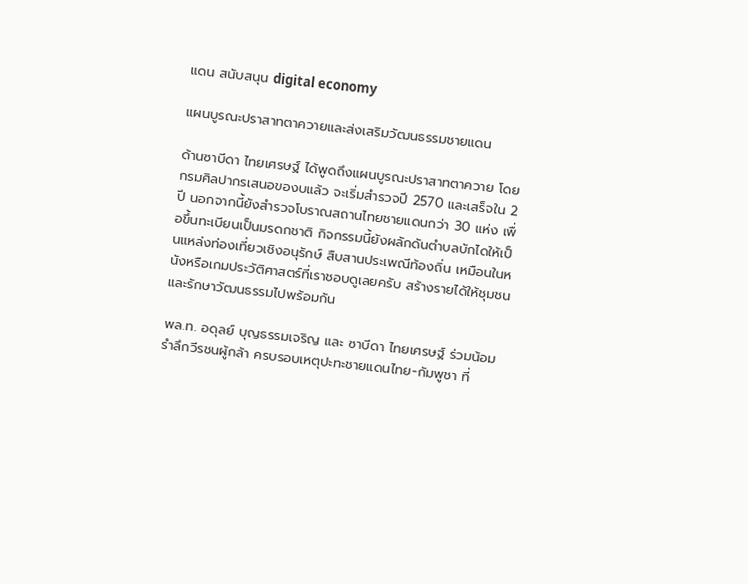แดน สนับสนุน digital economy

แผนบูรณะปราสาทตาควายและส่งเสริมวัฒนธรรมชายแดน

ด้านซาบีดา ไทยเศรษฐ์ ได้พูดถึงแผนบูรณะปราสาทตาควาย โดยกรมศิลปากรเสนอของบแล้ว จะเริ่มสำรวจปี 2570 และเสร็จใน 2 ปี นอกจากนี้ยังสำรวจโบราณสถานไทยชายแดนกว่า 30 แห่ง เพื่อขึ้นทะเบียนเป็นมรดกชาติ กิจกรรมนี้ยังผลักดันตำบลบักไดให้เป็นแหล่งท่องเที่ยวเชิงอนุรักษ์ สืบสานประเพณีท้องถิ่น เหมือนในหนังหรือเกมประวัติศาสตร์ที่เราชอบดูเลยครับ สร้างรายได้ให้ชุมชนและรักษาวัฒนธรรมไปพร้อมกัน

พล.ท. อดุลย์ บุญธรรมเจริญ และ ซาบีดา ไทยเศรษฐ์ ร่วมน้อมรำลึกวีรชนผู้กล้า ครบรอบเหตุปะทะชายแดนไทย-กัมพูชา ที่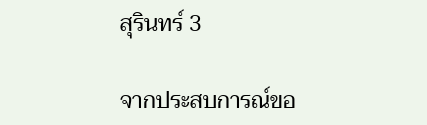สุรินทร์ 3

จากประสบการณ์ขอ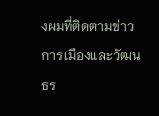งผมที่ติดตามข่าวการเมืองและวัฒนธร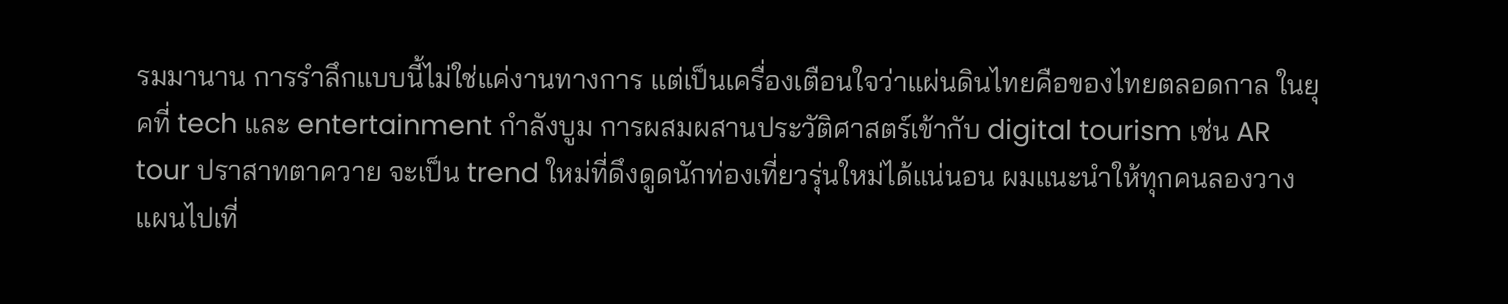รมมานาน การรำลึกแบบนี้ไม่ใช่แค่งานทางการ แต่เป็นเครื่องเตือนใจว่าแผ่นดินไทยคือของไทยตลอดกาล ในยุคที่ tech และ entertainment กำลังบูม การผสมผสานประวัติศาสตร์เข้ากับ digital tourism เช่น AR tour ปราสาทตาควาย จะเป็น trend ใหม่ที่ดึงดูดนักท่องเที่ยวรุ่นใหม่ได้แน่นอน ผมแนะนำให้ทุกคนลองวางแผนไปเที่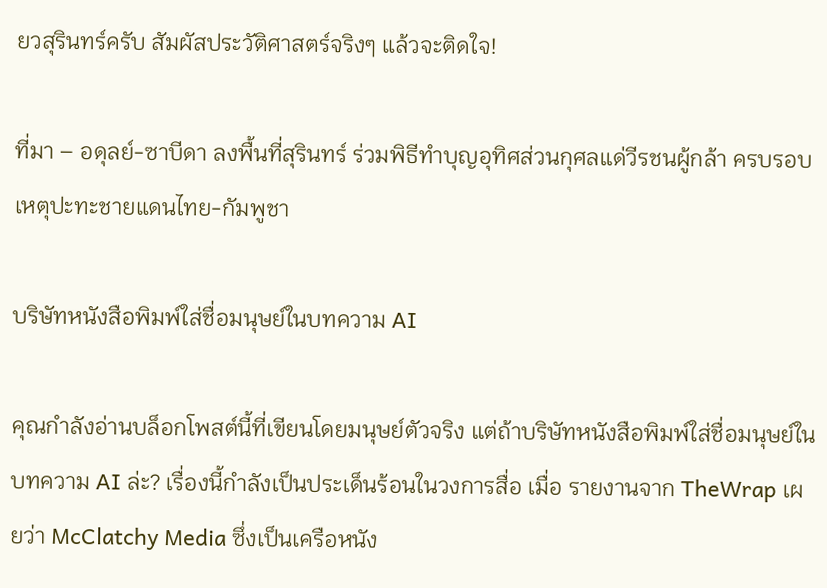ยวสุรินทร์ครับ สัมผัสประวัติศาสตร์จริงๆ แล้วจะติดใจ!

ที่มา – อดุลย์-ซาบีดา ลงพื้นที่สุรินทร์ ร่วมพิธีทำบุญอุทิศส่วนกุศลแด่วีรชนผู้กล้า ครบรอบเหตุปะทะชายแดนไทย-กัมพูชา

บริษัทหนังสือพิมพ์ใส่ชื่อมนุษย์ในบทความ AI

คุณกำลังอ่านบล็อกโพสต์นี้ที่เขียนโดยมนุษย์ตัวจริง แต่ถ้าบริษัทหนังสือพิมพ์ใส่ชื่อมนุษย์ในบทความ AI ล่ะ? เรื่องนี้กำลังเป็นประเด็นร้อนในวงการสื่อ เมื่อ รายงานจาก TheWrap เผยว่า McClatchy Media ซึ่งเป็นเครือหนัง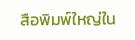สือพิมพ์ใหญ่ใน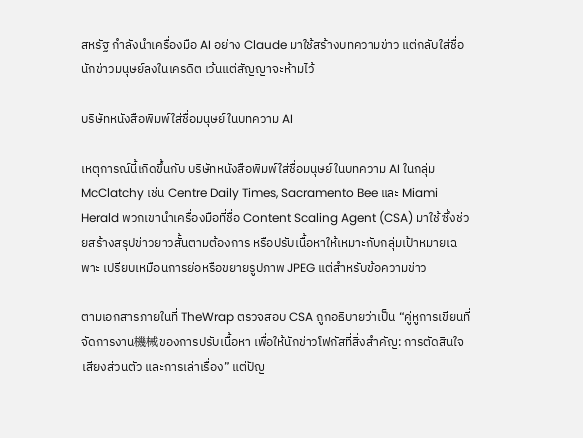สหรัฐ กำลังนำเครื่องมือ AI อย่าง Claude มาใช้สร้างบทความข่าว แต่กลับใส่ชื่อนักข่าวมนุษย์ลงในเครดิต เว้นแต่สัญญาจะห้ามไว้

บริษัทหนังสือพิมพ์ใส่ชื่อมนุษย์ในบทความ AI

เหตุการณ์นี้เกิดขึ้นกับ บริษัทหนังสือพิมพ์ใส่ชื่อมนุษย์ในบทความ AI ในกลุ่ม McClatchy เช่น Centre Daily Times, Sacramento Bee และ Miami Herald พวกเขานำเครื่องมือที่ชื่อ Content Scaling Agent (CSA) มาใช้ ซึ่งช่วยสร้างสรุปข่าวยาวสั้นตามต้องการ หรือปรับเนื้อหาให้เหมาะกับกลุ่มเป้าหมายเฉพาะ เปรียบเหมือนการย่อหรือขยายรูปภาพ JPEG แต่สำหรับข้อความข่าว

ตามเอกสารภายในที่ TheWrap ตรวจสอบ CSA ถูกอธิบายว่าเป็น “คู่หูการเขียนที่จัดการงาน機械ของการปรับเนื้อหา เพื่อให้นักข่าวโฟกัสที่สิ่งสำคัญ: การตัดสินใจ เสียงส่วนตัว และการเล่าเรื่อง” แต่ปัญ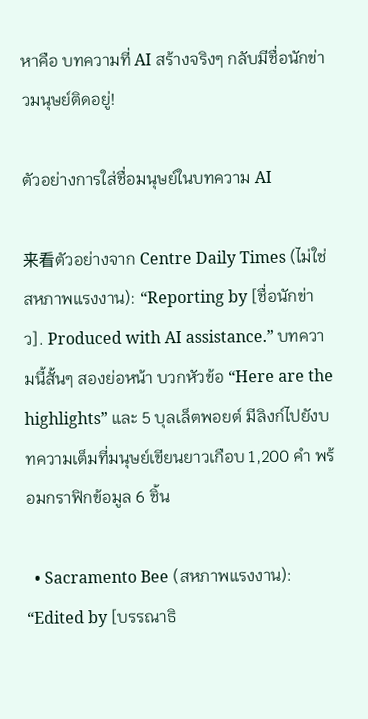หาคือ บทความที่ AI สร้างจริงๆ กลับมีชื่อนักข่าวมนุษย์ติดอยู่!

ตัวอย่างการใส่ชื่อมนุษย์ในบทความ AI

来看ตัวอย่างจาก Centre Daily Times (ไม่ใช่สหภาพแรงงาน): “Reporting by [ชื่อนักข่าว]. Produced with AI assistance.” บทความนี้สั้นๆ สองย่อหน้า บวกหัวข้อ “Here are the highlights” และ 5 บุลเล็ตพอยต์ มีลิงก์ไปยังบทความเต็มที่มนุษย์เขียนยาวเกือบ 1,200 คำ พร้อมกราฟิกข้อมูล 6 ชิ้น

  • Sacramento Bee (สหภาพแรงงาน): “Edited by [บรรณาธิ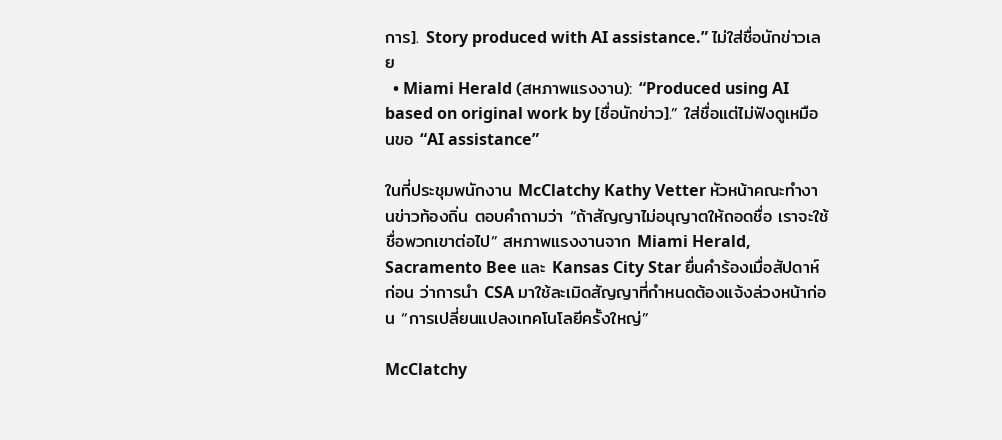การ]. Story produced with AI assistance.” ไม่ใส่ชื่อนักข่าวเลย
  • Miami Herald (สหภาพแรงงาน): “Produced using AI based on original work by [ชื่อนักข่าว].” ใส่ชื่อแต่ไม่ฟังดูเหมือนขอ “AI assistance”

ในที่ประชุมพนักงาน McClatchy Kathy Vetter หัวหน้าคณะทำงานข่าวท้องถิ่น ตอบคำถามว่า “ถ้าสัญญาไม่อนุญาตให้ถอดชื่อ เราจะใช้ชื่อพวกเขาต่อไป” สหภาพแรงงานจาก Miami Herald, Sacramento Bee และ Kansas City Star ยื่นคำร้องเมื่อสัปดาห์ก่อน ว่าการนำ CSA มาใช้ละเมิดสัญญาที่กำหนดต้องแจ้งล่วงหน้าก่อน “การเปลี่ยนแปลงเทคโนโลยีครั้งใหญ่”

McClatchy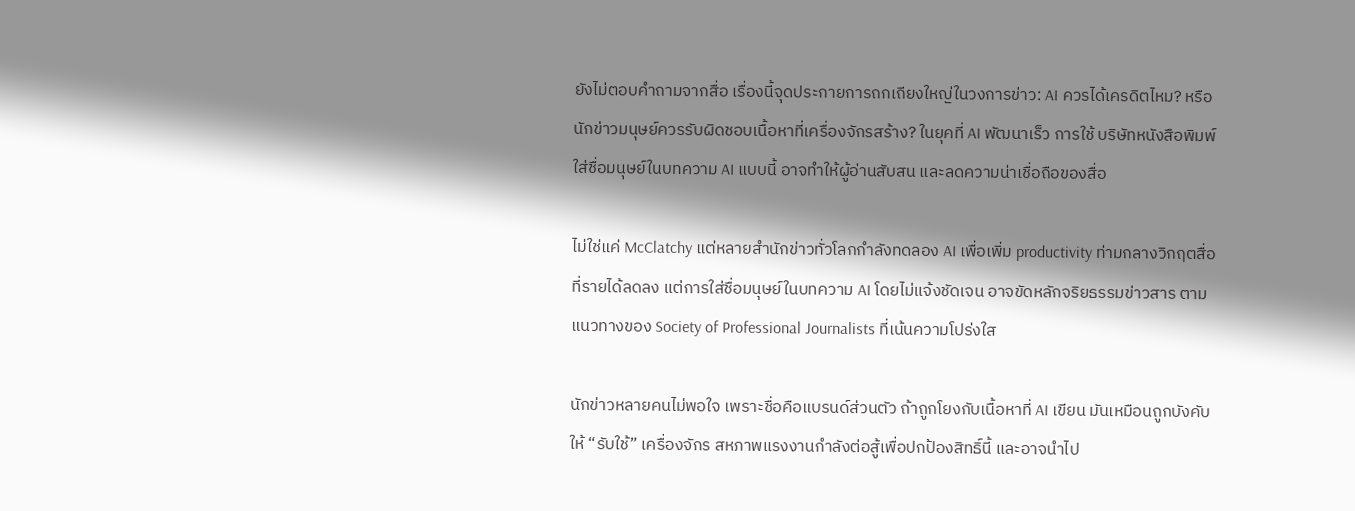ยังไม่ตอบคำถามจากสื่อ เรื่องนี้จุดประกายการถกเถียงใหญ่ในวงการข่าว: AI ควรได้เครดิตไหม? หรือนักข่าวมนุษย์ควรรับผิดชอบเนื้อหาที่เครื่องจักรสร้าง? ในยุคที่ AI พัฒนาเร็ว การใช้ บริษัทหนังสือพิมพ์ใส่ชื่อมนุษย์ในบทความ AI แบบนี้ อาจทำให้ผู้อ่านสับสน และลดความน่าเชื่อถือของสื่อ

ไม่ใช่แค่ McClatchy แต่หลายสำนักข่าวทั่วโลกกำลังทดลอง AI เพื่อเพิ่ม productivity ท่ามกลางวิกฤตสื่อที่รายได้ลดลง แต่การใส่ชื่อมนุษย์ในบทความ AI โดยไม่แจ้งชัดเจน อาจขัดหลักจริยธรรมข่าวสาร ตามแนวทางของ Society of Professional Journalists ที่เน้นความโปร่งใส

นักข่าวหลายคนไม่พอใจ เพราะชื่อคือแบรนด์ส่วนตัว ถ้าถูกโยงกับเนื้อหาที่ AI เขียน มันเหมือนถูกบังคับให้ “รับใช้” เครื่องจักร สหภาพแรงงานกำลังต่อสู้เพื่อปกป้องสิทธิ์นี้ และอาจนำไป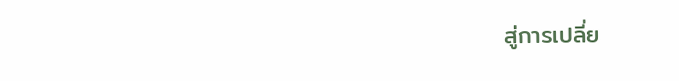สู่การเปลี่ย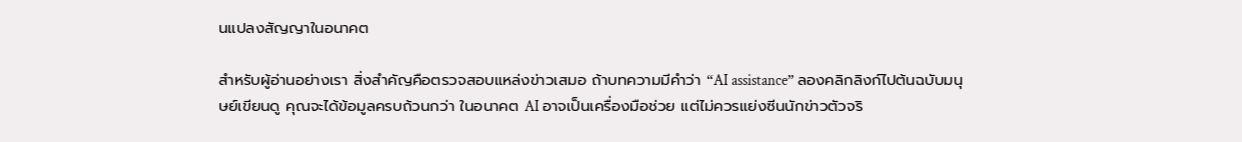นแปลงสัญญาในอนาคต

สำหรับผู้อ่านอย่างเรา สิ่งสำคัญคือตรวจสอบแหล่งข่าวเสมอ ถ้าบทความมีคำว่า “AI assistance” ลองคลิกลิงก์ไปต้นฉบับมนุษย์เขียนดู คุณจะได้ข้อมูลครบถ้วนกว่า ในอนาคต AI อาจเป็นเครื่องมือช่วย แต่ไม่ควรแย่งซีนนักข่าวตัวจริ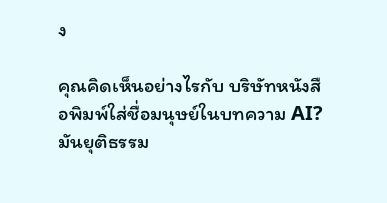ง

คุณคิดเห็นอย่างไรกับ บริษัทหนังสือพิมพ์ใส่ชื่อมนุษย์ในบทความ AI? มันยุติธรรม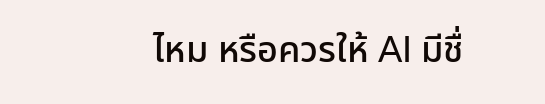ไหม หรือควรให้ AI มีชื่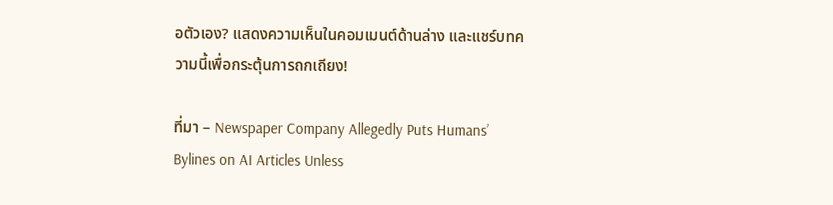อตัวเอง? แสดงความเห็นในคอมเมนต์ด้านล่าง และแชร์บทความนี้เพื่อกระตุ้นการถกเถียง!

ที่มา – Newspaper Company Allegedly Puts Humans’ Bylines on AI Articles Unless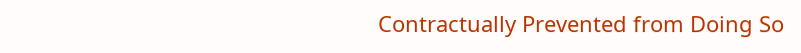Contractually Prevented from Doing So